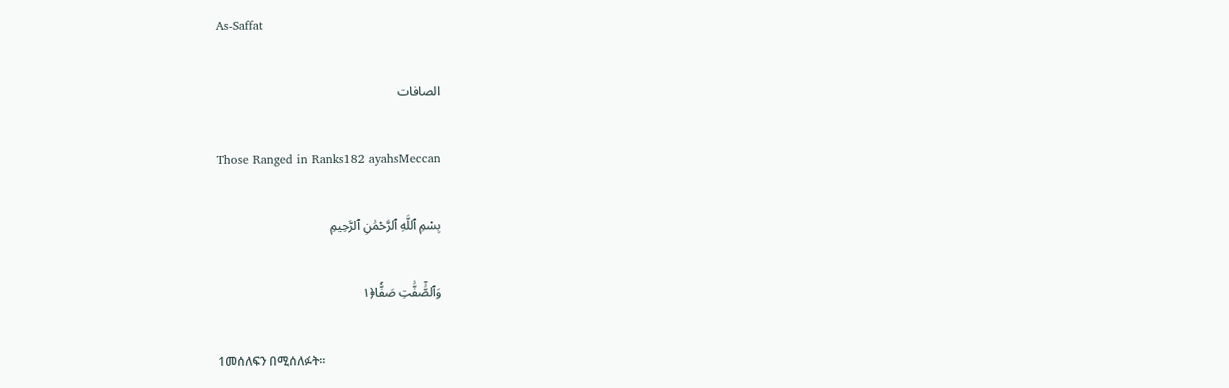As-Saffat

الصافات

Those Ranged in Ranks182 ayahsMeccan

بِسْمِ ٱللَّهِ ٱلرَّحْمَٰنِ ٱلرَّحِيمِ

وَٱلصَّٰٓفَّٰتِ صَفّٗا﴿١

1መሰለፍን በሚሰለፉት፡፡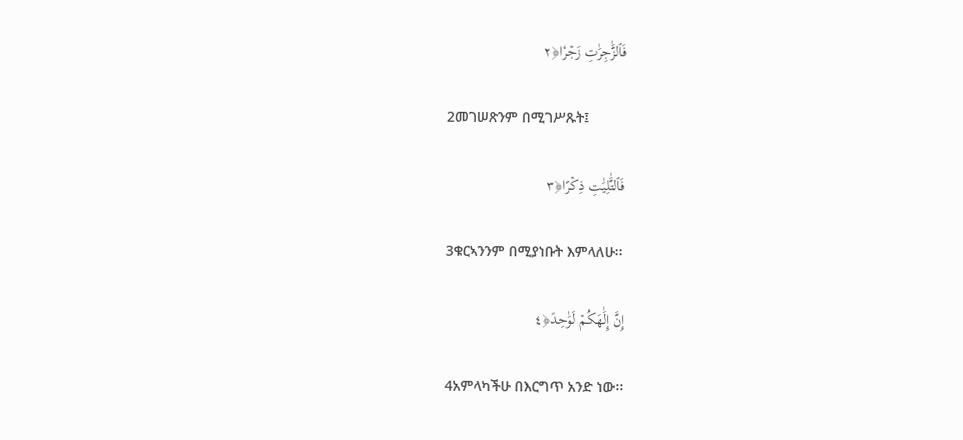فَٱلزَّٰجِرَٰتِ زَجۡرٗا﴿٢

2መገሠጽንም በሚገሥጹት፤

فَٱلتَّٰلِيَٰتِ ذِكۡرًا﴿٣

3ቁርኣንንም በሚያነቡት እምላለሁ፡፡

إِنَّ إِلَٰهَكُمۡ لَوَٰحِدٞ﴿٤

4አምላካችሁ በእርግጥ አንድ ነው፡፡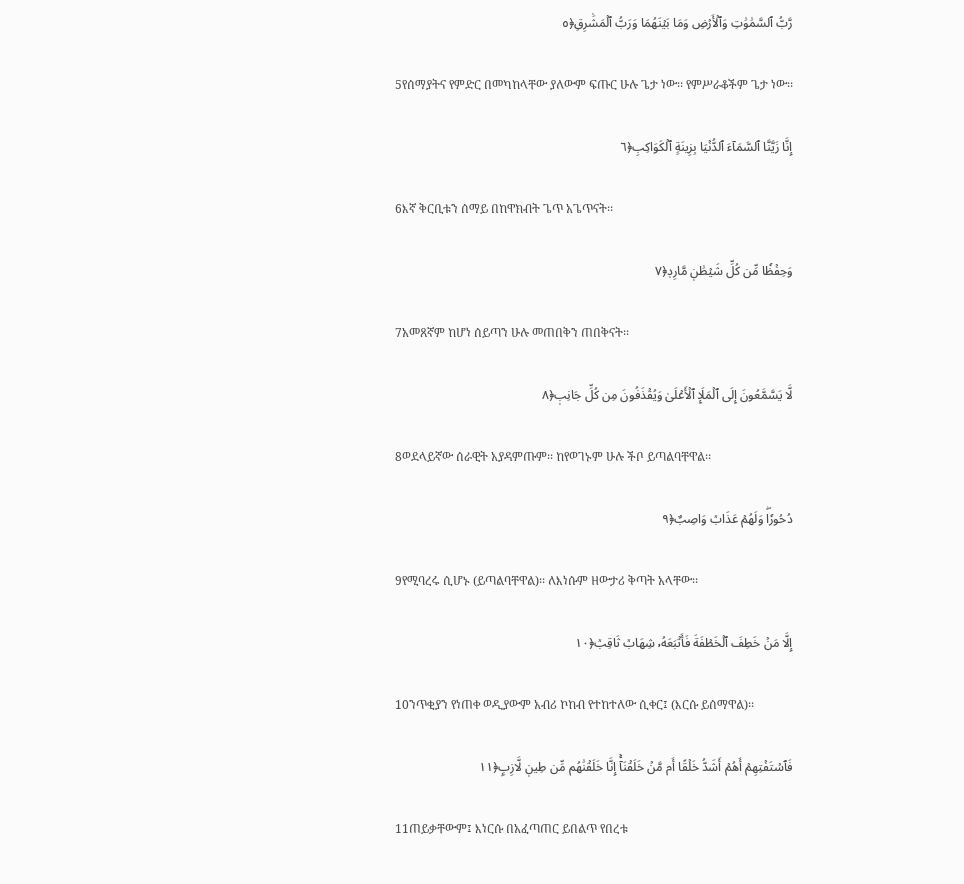رَّبُّ ٱلسَّمَٰوَٰتِ وَٱلۡأَرۡضِ وَمَا بَيۡنَهُمَا وَرَبُّ ٱلۡمَشَٰرِقِ﴿٥

5የሰማያትና የምድር በመካከላቸው ያለውም ፍጡር ሁሉ ጌታ ነው፡፡ የምሥራቆችም ጌታ ነው፡፡

إِنَّا زَيَّنَّا ٱلسَّمَآءَ ٱلدُّنۡيَا بِزِينَةٍ ٱلۡكَوَاكِبِ﴿٦

6እኛ ቅርቢቱን ሰማይ በከዋክብት ጌጥ አጌጥናት፡፡

وَحِفۡظٗا مِّن كُلِّ شَيۡطَٰنٖ مَّارِدٖ﴿٧

7አመጸኛም ከሆነ ሰይጣን ሁሉ መጠበቅን ጠበቅናት፡፡

لَّا يَسَّمَّعُونَ إِلَى ٱلۡمَلَإِ ٱلۡأَعۡلَىٰ وَيُقۡذَفُونَ مِن كُلِّ جَانِبٖ﴿٨

8ወደላይኛው ሰራዊት አያዳምጡም፡፡ ከየወገኑም ሁሉ ችቦ ይጣልባቸዋል፡፡

دُحُورٗاۖ وَلَهُمۡ عَذَابٞ وَاصِبٌ﴿٩

9የሚባረሩ ሲሆኑ (ይጣልባቸዋል)፡፡ ለእነሱም ዘውታሪ ቅጣት አላቸው፡፡

إِلَّا مَنۡ خَطِفَ ٱلۡخَطۡفَةَ فَأَتۡبَعَهُۥ شِهَابٞ ثَاقِبٞ﴿١٠

10ንጥቂያን የነጠቀ ወዲያውም አብሪ ኮከብ የተከተለው ሲቀር፤ (እርሱ ይሰማዋል)፡፡

فَٱسۡتَفۡتِهِمۡ أَهُمۡ أَشَدُّ خَلۡقًا أَم مَّنۡ خَلَقۡنَآۚ إِنَّا خَلَقۡنَٰهُم مِّن طِينٖ لَّازِبِۭ﴿١١

11ጠይቃቸውም፤ እነርሱ በአፈጣጠር ይበልጥ የበረቱ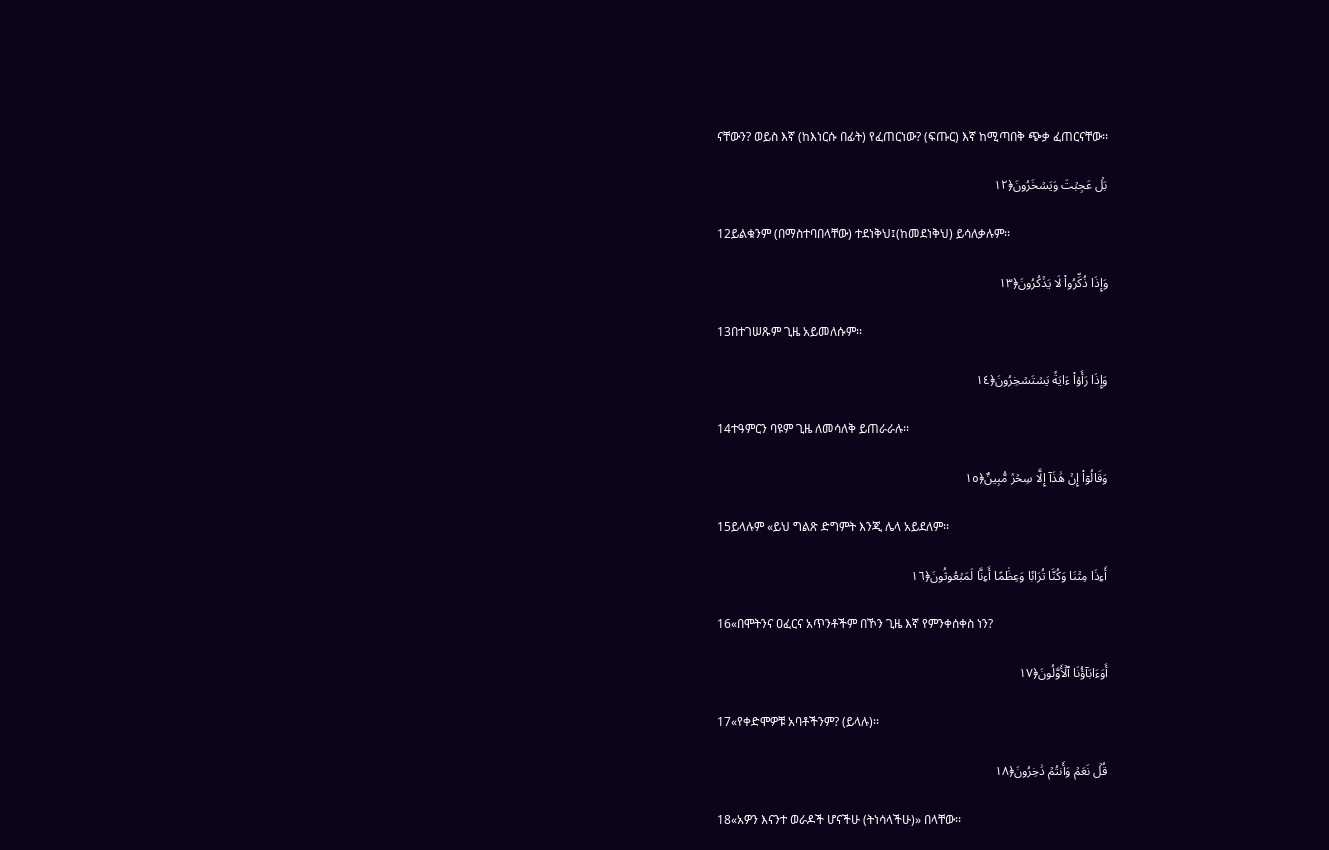ናቸውን? ወይስ እኛ (ከእነርሱ በፊት) የፈጠርነው? (ፍጡር) እኛ ከሚጣበቅ ጭቃ ፈጠርናቸው፡፡

بَلۡ عَجِبۡتَ وَيَسۡخَرُونَ﴿١٢

12ይልቁንም (በማስተባበላቸው) ተደነቅህ፤(ከመደነቅህ) ይሳለቃሉም፡፡

وَإِذَا ذُكِّرُواْ لَا يَذۡكُرُونَ﴿١٣

13በተገሠጹም ጊዜ አይመለሱም፡፡

وَإِذَا رَأَوۡاْ ءَايَةٗ يَسۡتَسۡخِرُونَ﴿١٤

14ተዓምርን ባዩም ጊዜ ለመሳለቅ ይጠራራሉ፡፡

وَقَالُوٓاْ إِنۡ هَٰذَآ إِلَّا سِحۡرٞ مُّبِينٌ﴿١٥

15ይላሉም «ይህ ግልጽ ድግምት እንጂ ሌላ አይደለም፡፡

أَءِذَا مِتۡنَا وَكُنَّا تُرَابٗا وَعِظَٰمًا أَءِنَّا لَمَبۡعُوثُونَ﴿١٦

16«በሞትንና ዐፈርና አጥንቶችም በኾን ጊዜ እኛ የምንቀሰቀስ ነን?

أَوَءَابَآؤُنَا ٱلۡأَوَّلُونَ﴿١٧

17«የቀድሞዎቹ አባቶችንም? (ይላሉ)፡፡

قُلۡ نَعَمۡ وَأَنتُمۡ دَٰخِرُونَ﴿١٨

18«አዎን እናንተ ወራዶች ሆናችሁ (ትነሳላችሁ)» በላቸው፡፡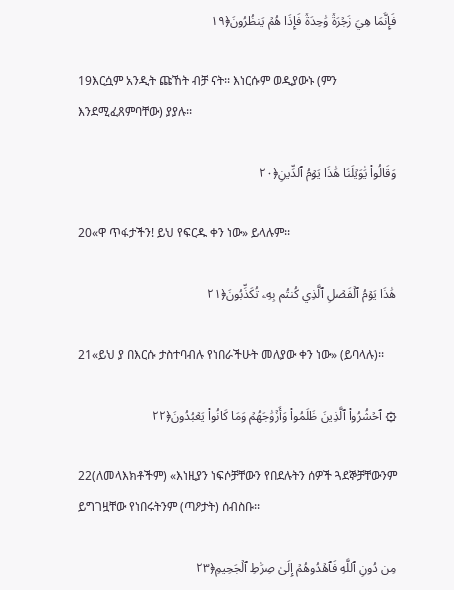فَإِنَّمَا هِيَ زَجۡرَةٞ وَٰحِدَةٞ فَإِذَا هُمۡ يَنظُرُونَ﴿١٩

19እርሷም አንዲት ጩኸት ብቻ ናት፡፡ እነርሱም ወዲያውኑ (ምን እንደሚፈጸምባቸው) ያያሉ፡፡

وَقَالُواْ يَٰوَيۡلَنَا هَٰذَا يَوۡمُ ٱلدِّينِ﴿٢٠

20«ዋ ጥፋታችን! ይህ የፍርዱ ቀን ነው» ይላሉም፡፡

هَٰذَا يَوۡمُ ٱلۡفَصۡلِ ٱلَّذِي كُنتُم بِهِۦ تُكَذِّبُونَ﴿٢١

21«ይህ ያ በእርሱ ታስተባብሉ የነበራችሁት መለያው ቀን ነው» (ይባላሉ)፡፡

۞ ٱحۡشُرُواْ ٱلَّذِينَ ظَلَمُواْ وَأَزۡوَٰجَهُمۡ وَمَا كَانُواْ يَعۡبُدُونَ﴿٢٢

22(ለመላእክቶችም) «እነዚያን ነፍሶቻቸውን የበደሉትን ሰዎች ጓደኞቻቸውንም ይግገዟቸው የነበሩትንም (ጣዖታት) ሰብስቡ፡፡

مِن دُونِ ٱللَّهِ فَٱهۡدُوهُمۡ إِلَىٰ صِرَٰطِ ٱلۡجَحِيمِ﴿٢٣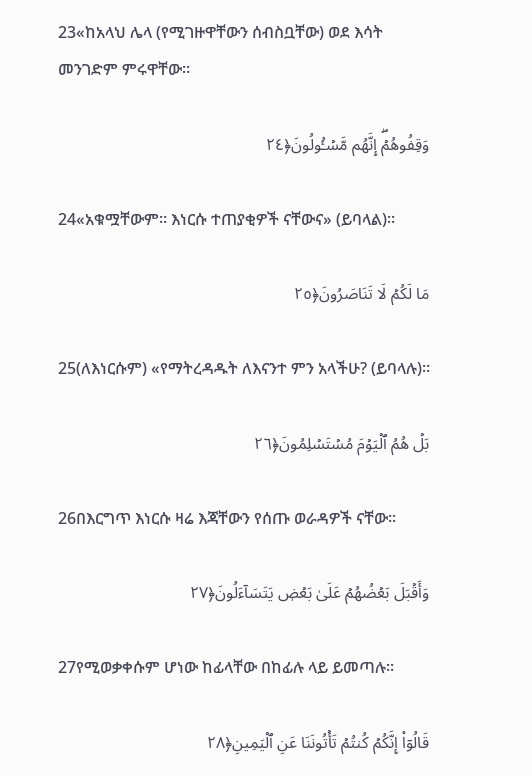23«ከአላህ ሌላ (የሚገዙዋቸውን ሰብስቧቸው) ወደ እሳት መንገድም ምሩዋቸው፡፡

وَقِفُوهُمۡۖ إِنَّهُم مَّسۡـُٔولُونَ﴿٢٤

24«አቁሟቸውም፡፡ እነርሱ ተጠያቂዎች ናቸውና» (ይባላል)፡፡

مَا لَكُمۡ لَا تَنَاصَرُونَ﴿٢٥

25(ለእነርሱም) «የማትረዳዱት ለእናንተ ምን አላችሁ? (ይባላሉ)፡፡

بَلۡ هُمُ ٱلۡيَوۡمَ مُسۡتَسۡلِمُونَ﴿٢٦

26በእርግጥ እነርሱ ዛሬ እጃቸውን የሰጡ ወራዳዎች ናቸው፡፡

وَأَقۡبَلَ بَعۡضُهُمۡ عَلَىٰ بَعۡضٖ يَتَسَآءَلُونَ﴿٢٧

27የሚወቃቀሱም ሆነው ከፊላቸው በከፊሉ ላይ ይመጣሉ፡፡

قَالُوٓاْ إِنَّكُمۡ كُنتُمۡ تَأۡتُونَنَا عَنِ ٱلۡيَمِينِ﴿٢٨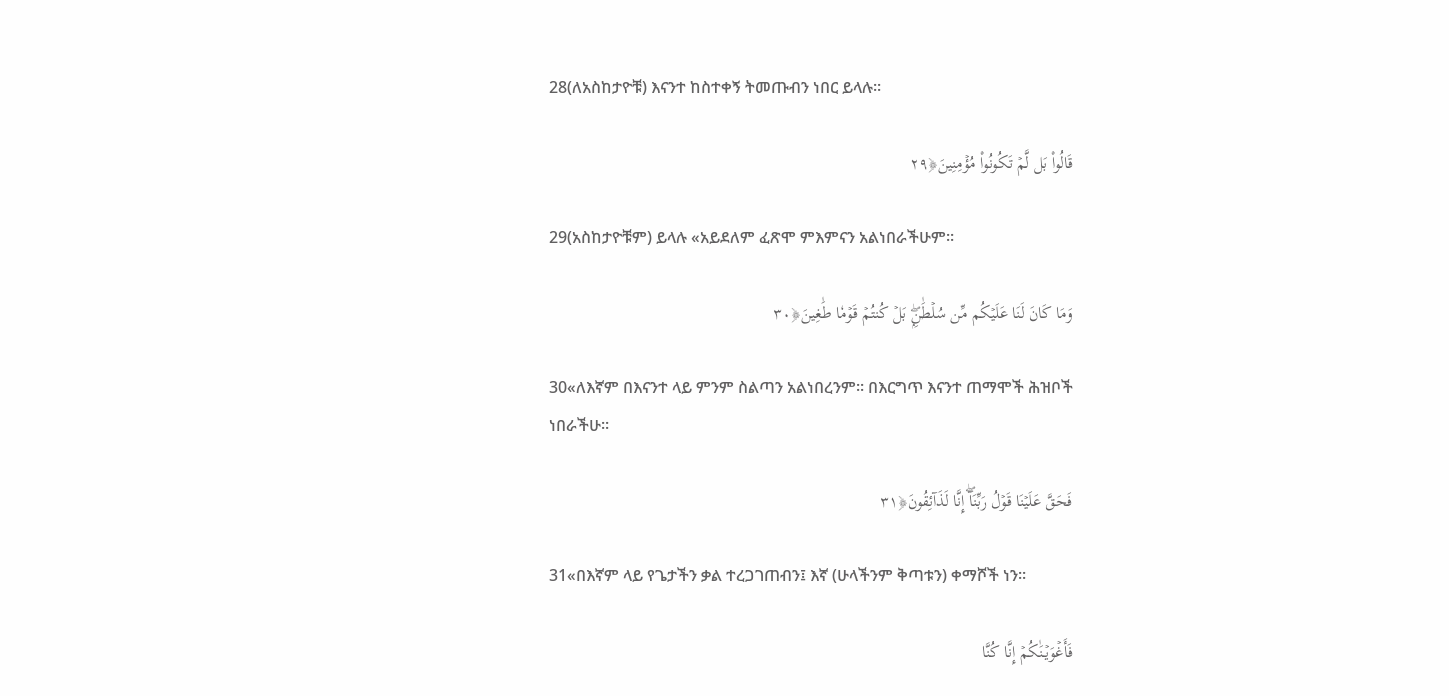28(ለአስከታዮቹ) እናንተ ከስተቀኝ ትመጡብን ነበር ይላሉ፡፡

قَالُواْ بَل لَّمۡ تَكُونُواْ مُؤۡمِنِينَ﴿٢٩

29(አስከታዮቹም) ይላሉ «አይደለም ፈጽሞ ምእምናን አልነበራችሁም፡፡

وَمَا كَانَ لَنَا عَلَيۡكُم مِّن سُلۡطَٰنِۭۖ بَلۡ كُنتُمۡ قَوۡمٗا طَٰغِينَ﴿٣٠

30«ለእኛም በእናንተ ላይ ምንም ስልጣን አልነበረንም፡፡ በእርግጥ እናንተ ጠማሞች ሕዝቦች ነበራችሁ፡፡

فَحَقَّ عَلَيۡنَا قَوۡلُ رَبِّنَآۖ إِنَّا لَذَآئِقُونَ﴿٣١

31«በእኛም ላይ የጌታችን ቃል ተረጋገጠብን፤ እኛ (ሁላችንም ቅጣቱን) ቀማሾች ነን፡፡

فَأَغۡوَيۡنَٰكُمۡ إِنَّا كُنَّا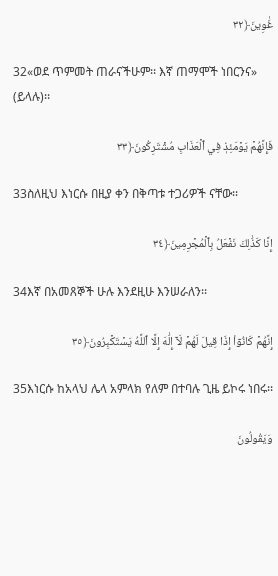غَٰوِينَ﴿٣٢

32«ወደ ጥምመት ጠራናችሁም፡፡ እኛ ጠማሞች ነበርንና» (ይላሉ)፡፡

فَإِنَّهُمۡ يَوۡمَئِذٖ فِي ٱلۡعَذَابِ مُشۡتَرِكُونَ﴿٣٣

33ስለዚህ እነርሱ በዚያ ቀን በቅጣቱ ተጋሪዎች ናቸው፡፡

إِنَّا كَذَٰلِكَ نَفۡعَلُ بِٱلۡمُجۡرِمِينَ﴿٣٤

34እኛ በአመጸኞች ሁሉ እንደዚሁ እንሠራለን፡፡

إِنَّهُمۡ كَانُوٓاْ إِذَا قِيلَ لَهُمۡ لَآ إِلَٰهَ إِلَّا ٱللَّهُ يَسۡتَكۡبِرُونَ﴿٣٥

35እነርሱ ከአላህ ሌላ አምላክ የለም በተባሉ ጊዜ ይኮሩ ነበሩ፡፡

وَيَقُولُونَ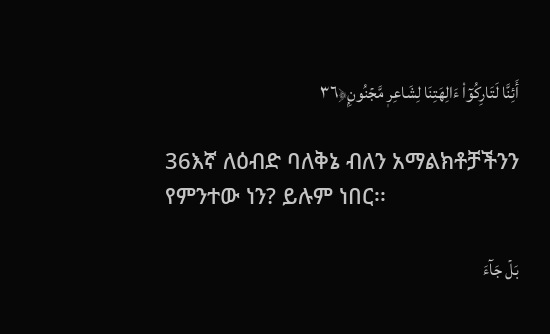أَئِنَّا لَتَارِكُوٓاْ ءَالِهَتِنَا لِشَاعِرٖ مَّجۡنُونِۭ﴿٣٦

36እኛ ለዕብድ ባለቅኔ ብለን አማልክቶቻችንን የምንተው ነን? ይሉም ነበር፡፡

بَلۡ جَآءَ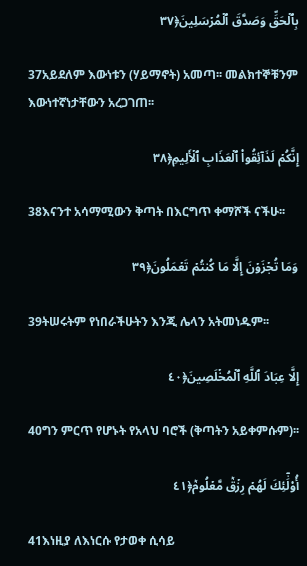بِٱلۡحَقِّ وَصَدَّقَ ٱلۡمُرۡسَلِينَ﴿٣٧

37አይደለም እውነቱን (ሃይማኖት) አመጣ፡፡ መልክተኞቹንም እውነተኛነታቸውን አረጋገጠ፡፡

إِنَّكُمۡ لَذَآئِقُواْ ٱلۡعَذَابِ ٱلۡأَلِيمِ﴿٣٨

38እናንተ አሳማሚውን ቅጣት በእርግጥ ቀማሾች ናችሁ፡፡

وَمَا تُجۡزَوۡنَ إِلَّا مَا كُنتُمۡ تَعۡمَلُونَ﴿٣٩

39ትሠሩትም የነበራችሁትን እንጂ ሌላን አትመነዱም፡፡

إِلَّا عِبَادَ ٱللَّهِ ٱلۡمُخۡلَصِينَ﴿٤٠

40ግን ምርጥ የሆኑት የአላህ ባሮች (ቅጣትን አይቀምሱም)፡፡

أُوْلَٰٓئِكَ لَهُمۡ رِزۡقٞ مَّعۡلُومٞ﴿٤١

41እነዚያ ለእነርሱ የታወቀ ሲሳይ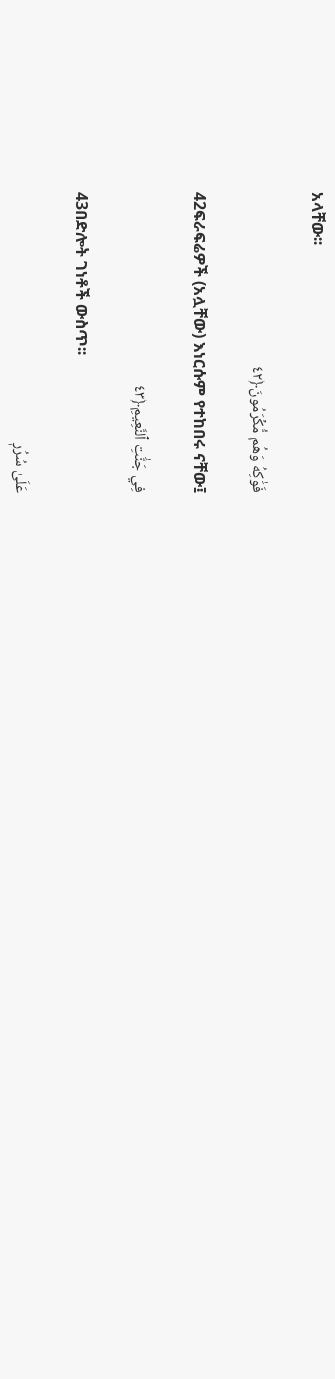አላቸው፡፡

فَوَٰكِهُ وَهُم مُّكۡرَمُونَ﴿٤٢

42ፍራፍሬዎች (አሏቸው) እነርሱም የተከበሩ ናቸው፤

فِي جَنَّٰتِ ٱلنَّعِيمِ﴿٤٣

43በድሎት ገነቶች ውስጥ፡፡

عَلَىٰ سُرُرٖ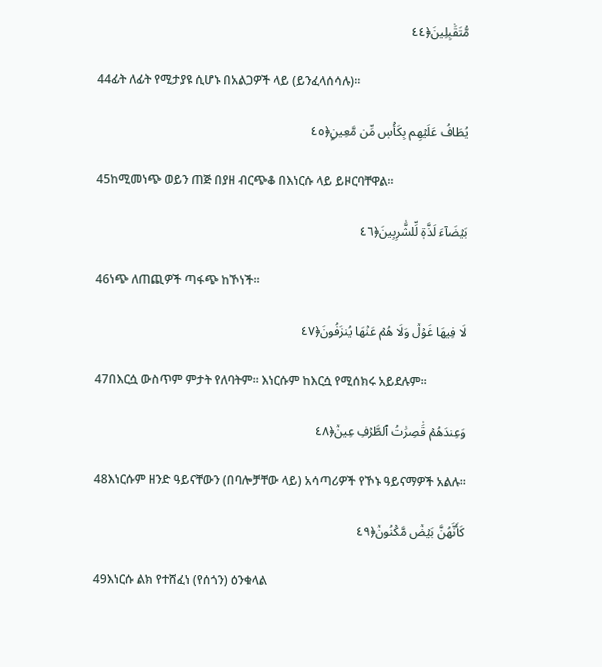مُّتَقَٰبِلِينَ﴿٤٤

44ፊት ለፊት የሚታያዩ ሲሆኑ በአልጋዎች ላይ (ይንፈላሰሳሉ)፡፡

يُطَافُ عَلَيۡهِم بِكَأۡسٖ مِّن مَّعِينِۭ﴿٤٥

45ከሚመነጭ ወይን ጠጅ በያዘ ብርጭቆ በእነርሱ ላይ ይዞርባቸዋል፡፡

بَيۡضَآءَ لَذَّةٖ لِّلشَّٰرِبِينَ﴿٤٦

46ነጭ ለጠጪዎች ጣፋጭ ከኾነች፡፡

لَا فِيهَا غَوۡلٞ وَلَا هُمۡ عَنۡهَا يُنزَفُونَ﴿٤٧

47በእርሷ ውስጥም ምታት የለባትም፡፡ እነርሱም ከእርሷ የሚሰክሩ አይደሉም፡፡

وَعِندَهُمۡ قَٰصِرَٰتُ ٱلطَّرۡفِ عِينٞ﴿٤٨

48እነርሱም ዘንድ ዓይናቸውን (በባሎቻቸው ላይ) አሳጣሪዎች የኾኑ ዓይናማዎች አልሉ፡፡

كَأَنَّهُنَّ بَيۡضٞ مَّكۡنُونٞ﴿٤٩

49እነርሱ ልክ የተሸፈነ (የሰጎን) ዕንቁላል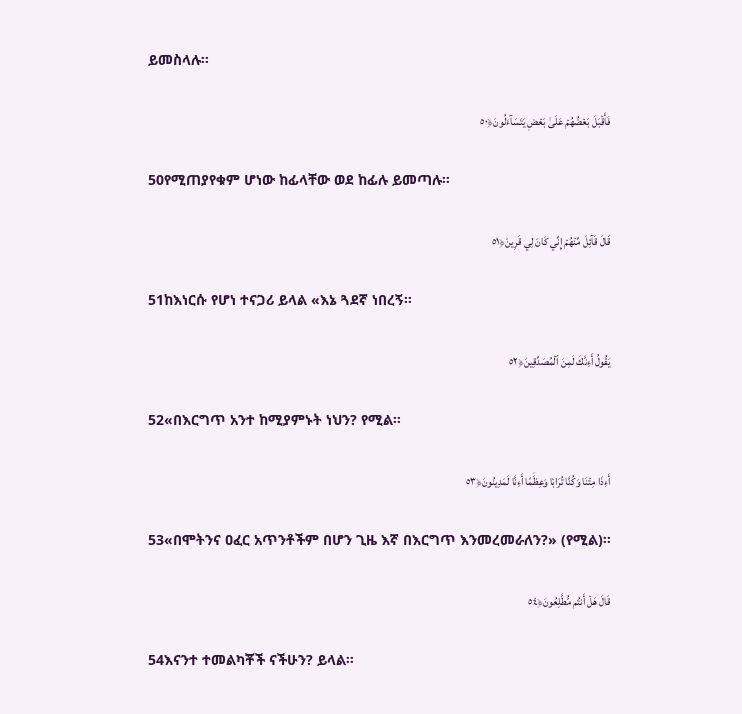ይመስላሉ፡፡

فَأَقۡبَلَ بَعۡضُهُمۡ عَلَىٰ بَعۡضٖ يَتَسَآءَلُونَ﴿٥٠

50የሚጠያየቁም ሆነው ከፊላቸው ወደ ከፊሉ ይመጣሉ፡፡

قَالَ قَآئِلٞ مِّنۡهُمۡ إِنِّي كَانَ لِي قَرِينٞ﴿٥١

51ከእነርሱ የሆነ ተናጋሪ ይላል «እኔ ጓደኛ ነበረኝ፡፡

يَقُولُ أَءِنَّكَ لَمِنَ ٱلۡمُصَدِّقِينَ﴿٥٢

52«በእርግጥ አንተ ከሚያምኑት ነህን? የሚል፡፡

أَءِذَا مِتۡنَا وَكُنَّا تُرَابٗا وَعِظَٰمًا أَءِنَّا لَمَدِينُونَ﴿٥٣

53«በሞትንና ዐፈር አጥንቶችም በሆን ጊዜ እኛ በእርግጥ እንመረመራለን?» (የሚል)፡፡

قَالَ هَلۡ أَنتُم مُّطَّلِعُونَ﴿٥٤

54እናንተ ተመልካቾች ናችሁን? ይላል፡፡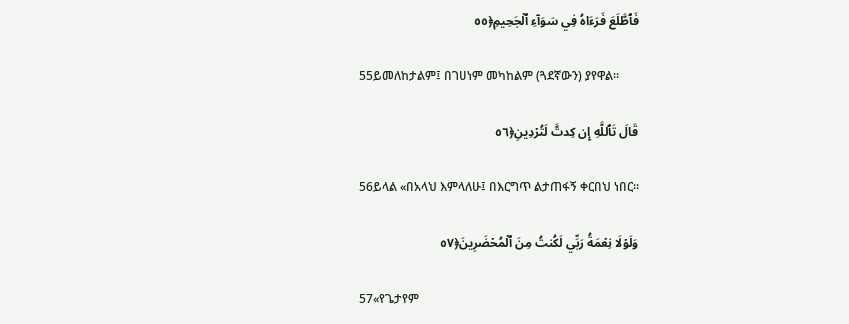فَٱطَّلَعَ فَرَءَاهُ فِي سَوَآءِ ٱلۡجَحِيمِ﴿٥٥

55ይመለከታልም፤ በገሀነም መካከልም (ጓደኛውን) ያየዋል፡፡

قَالَ تَٱللَّهِ إِن كِدتَّ لَتُرۡدِينِ﴿٥٦

56ይላል «በአላህ እምላለሁ፤ በእርግጥ ልታጠፋኝ ቀርበህ ነበር፡፡

وَلَوۡلَا نِعۡمَةُ رَبِّي لَكُنتُ مِنَ ٱلۡمُحۡضَرِينَ﴿٥٧

57«የጌታየም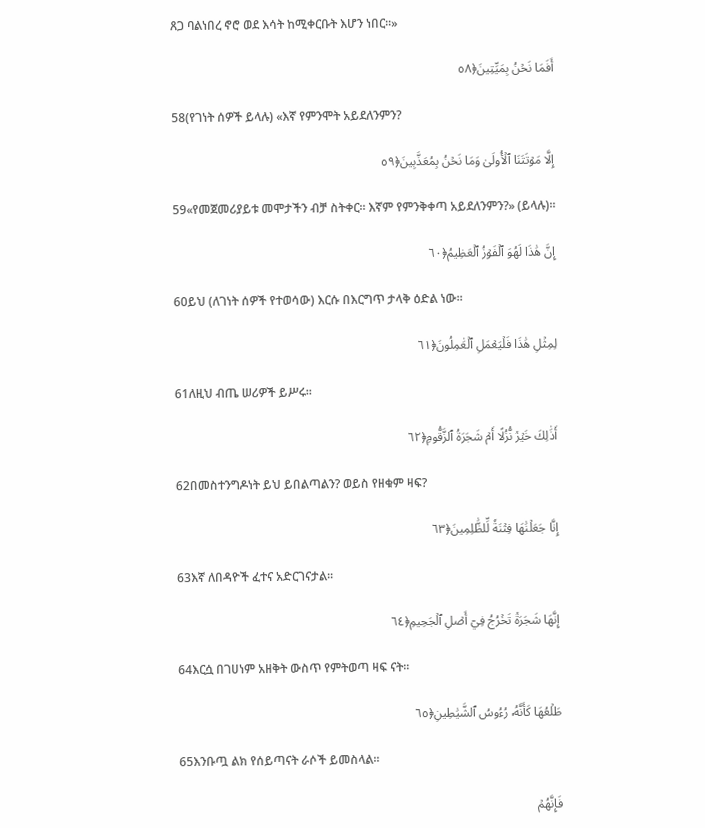ጸጋ ባልነበረ ኖሮ ወደ እሳት ከሚቀርቡት እሆን ነበር፡፡»

أَفَمَا نَحۡنُ بِمَيِّتِينَ﴿٥٨

58(የገነት ሰዎች ይላሉ) «እኛ የምንሞት አይደለንምን?

إِلَّا مَوۡتَتَنَا ٱلۡأُولَىٰ وَمَا نَحۡنُ بِمُعَذَّبِينَ﴿٥٩

59«የመጀመሪያይቱ መሞታችን ብቻ ስትቀር፡፡ እኛም የምንቅቀጣ አይደለንምን?» (ይላሉ)፡፡

إِنَّ هَٰذَا لَهُوَ ٱلۡفَوۡزُ ٱلۡعَظِيمُ﴿٦٠

60ይህ (ለገነት ሰዎች የተወሳው) እርሱ በእርግጥ ታላቅ ዕድል ነው፡፡

لِمِثۡلِ هَٰذَا فَلۡيَعۡمَلِ ٱلۡعَٰمِلُونَ﴿٦١

61ለዚህ ብጤ ሠሪዎች ይሥሩ፡፡

أَذَٰلِكَ خَيۡرٞ نُّزُلًا أَمۡ شَجَرَةُ ٱلزَّقُّومِ﴿٦٢

62በመስተንግዶነት ይህ ይበልጣልን? ወይስ የዘቁም ዛፍ?

إِنَّا جَعَلۡنَٰهَا فِتۡنَةٗ لِّلظَّٰلِمِينَ﴿٦٣

63እኛ ለበዳዮች ፈተና አድርገናታል፡፡

إِنَّهَا شَجَرَةٞ تَخۡرُجُ فِيٓ أَصۡلِ ٱلۡجَحِيمِ﴿٦٤

64እርሷ በገሀነም አዘቅት ውስጥ የምትወጣ ዛፍ ናት፡፡

طَلۡعُهَا كَأَنَّهُۥ رُءُوسُ ٱلشَّيَٰطِينِ﴿٦٥

65እንቡጧ ልክ የሰይጣናት ራሶች ይመስላል፡፡

فَإِنَّهُمۡ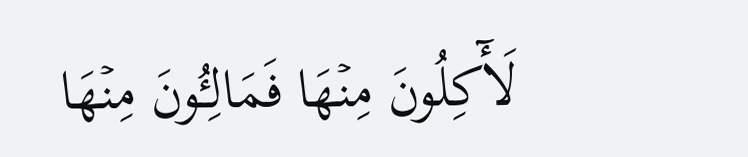لَأٓكِلُونَ مِنۡهَا فَمَالِـُٔونَ مِنۡهَا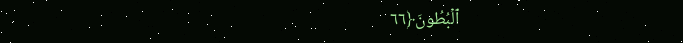ٱلۡبُطُونَ﴿٦٦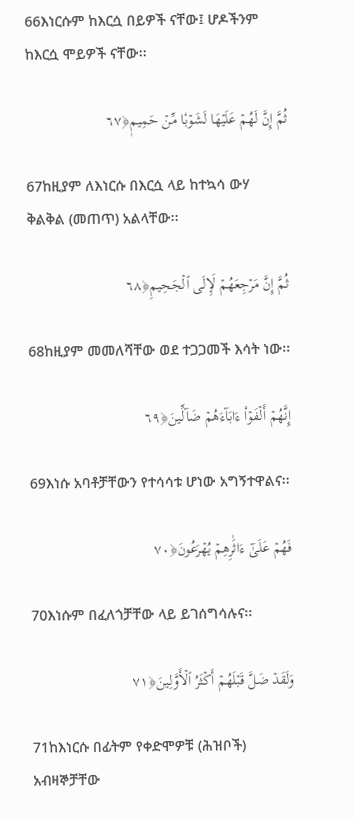66እነርሱም ከእርሷ በይዎች ናቸው፤ ሆዶችንም ከእርሷ ሞይዎች ናቸው፡፡

ثُمَّ إِنَّ لَهُمۡ عَلَيۡهَا لَشَوۡبٗا مِّنۡ حَمِيمٖ﴿٦٧

67ከዚያም ለእነርሱ በእርሷ ላይ ከተኳሳ ውሃ ቅልቅል (መጠጥ) አልላቸው፡፡

ثُمَّ إِنَّ مَرۡجِعَهُمۡ لَإِلَى ٱلۡجَحِيمِ﴿٦٨

68ከዚያም መመለሻቸው ወደ ተጋጋመች እሳት ነው፡፡

إِنَّهُمۡ أَلۡفَوۡاْ ءَابَآءَهُمۡ ضَآلِّينَ﴿٦٩

69እነሱ አባቶቻቸውን የተሳሳቱ ሆነው አግኝተዋልና፡፡

فَهُمۡ عَلَىٰٓ ءَاثَٰرِهِمۡ يُهۡرَعُونَ﴿٧٠

70እነሱም በፈለጎቻቸው ላይ ይገሰግሳሉና፡፡

وَلَقَدۡ ضَلَّ قَبۡلَهُمۡ أَكۡثَرُ ٱلۡأَوَّلِينَ﴿٧١

71ከእነርሱ በፊትም የቀድሞዎቹ (ሕዝቦች) አብዛኞቻቸው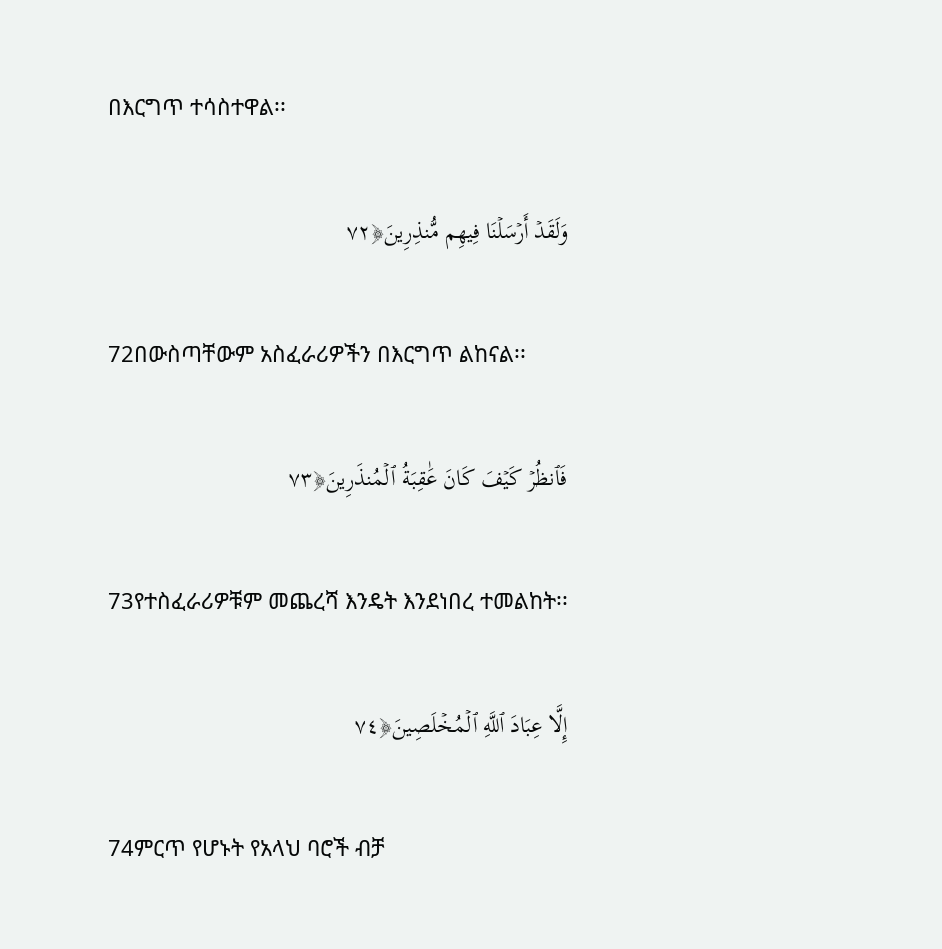በእርግጥ ተሳስተዋል፡፡

وَلَقَدۡ أَرۡسَلۡنَا فِيهِم مُّنذِرِينَ﴿٧٢

72በውስጣቸውም አስፈራሪዎችን በእርግጥ ልከናል፡፡

فَٱنظُرۡ كَيۡفَ كَانَ عَٰقِبَةُ ٱلۡمُنذَرِينَ﴿٧٣

73የተስፈራሪዎቹም መጨረሻ እንዴት እንደነበረ ተመልከት፡፡

إِلَّا عِبَادَ ٱللَّهِ ٱلۡمُخۡلَصِينَ﴿٧٤

74ምርጥ የሆኑት የአላህ ባሮች ብቻ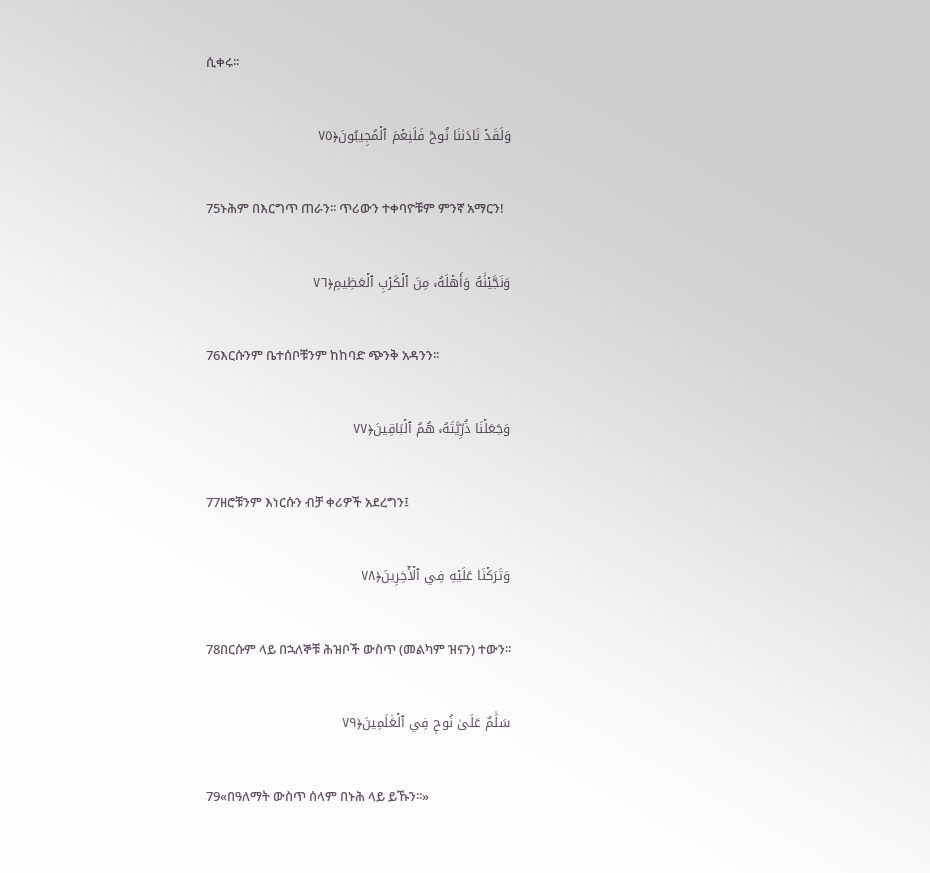ሲቀሩ፡፡

وَلَقَدۡ نَادَىٰنَا نُوحٞ فَلَنِعۡمَ ٱلۡمُجِيبُونَ﴿٧٥

75ኑሕም በእርግጥ ጠራን፡፡ ጥሪውን ተቀባዮቹም ምንኛ አማርን!

وَنَجَّيۡنَٰهُ وَأَهۡلَهُۥ مِنَ ٱلۡكَرۡبِ ٱلۡعَظِيمِ﴿٧٦

76እርሱንም ቤተሰቦቹንም ከከባድ ጭንቅ አዳንን፡፡

وَجَعَلۡنَا ذُرِّيَّتَهُۥ هُمُ ٱلۡبَاقِينَ﴿٧٧

77ዘሮቹንም እነርሱን ብቻ ቀሪዎች አደረግን፤

وَتَرَكۡنَا عَلَيۡهِ فِي ٱلۡأٓخِرِينَ﴿٧٨

78በርሱም ላይ በኋለኞቹ ሕዝቦች ውስጥ (መልካም ዝናን) ተውን፡፡

سَلَٰمٌ عَلَىٰ نُوحٖ فِي ٱلۡعَٰلَمِينَ﴿٧٩

79«በዓለማት ውስጥ ሰላም በኑሕ ላይ ይኹን፡፡»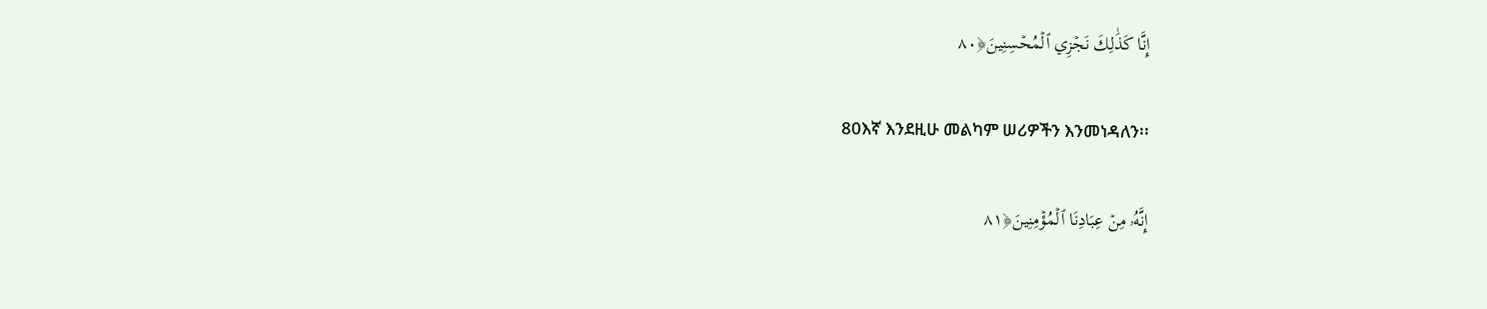إِنَّا كَذَٰلِكَ نَجۡزِي ٱلۡمُحۡسِنِينَ﴿٨٠

80እኛ እንደዚሁ መልካም ሠሪዎችን እንመነዳለን፡፡

إِنَّهُۥ مِنۡ عِبَادِنَا ٱلۡمُؤۡمِنِينَ﴿٨١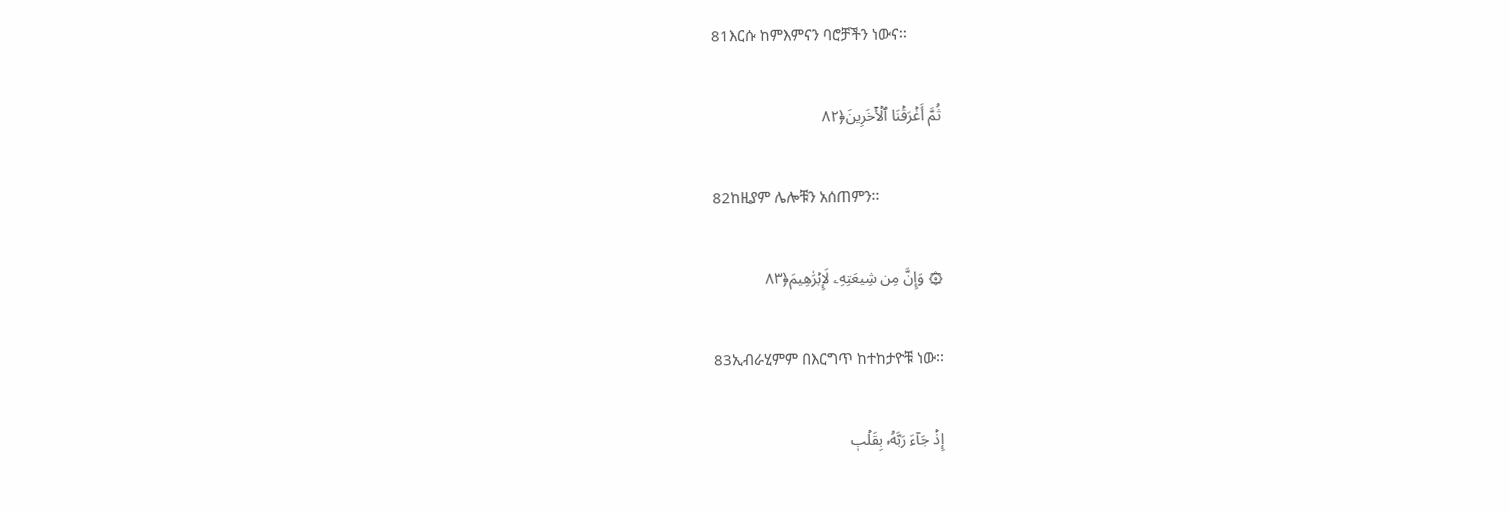81እርሱ ከምእምናን ባሮቻችን ነውና፡፡

ثُمَّ أَغۡرَقۡنَا ٱلۡأٓخَرِينَ﴿٨٢

82ከዚያም ሌሎቹን አሰጠምን፡፡

۞ وَإِنَّ مِن شِيعَتِهِۦ لَإِبۡرَٰهِيمَ﴿٨٣

83ኢብራሂምም በእርግጥ ከተከታዮቹ ነው፡፡

إِذۡ جَآءَ رَبَّهُۥ بِقَلۡبٖ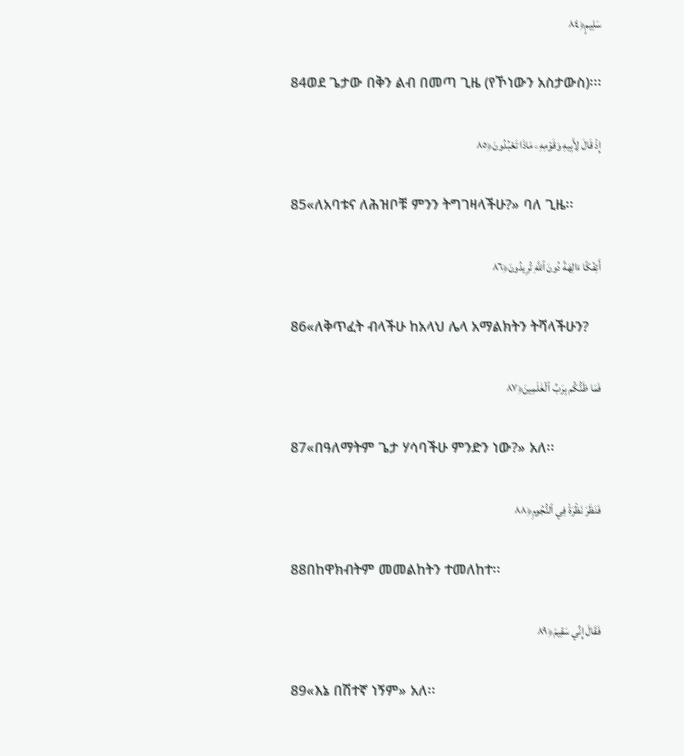سَلِيمٍ﴿٨٤

84ወደ ጌታው በቅን ልብ በመጣ ጊዜ (የኾነውን አስታውስ)፡፡፡

إِذۡ قَالَ لِأَبِيهِ وَقَوۡمِهِۦ مَاذَا تَعۡبُدُونَ﴿٨٥

85«ለአባቱና ለሕዝቦቹ ምንን ትግገዛላችሁ?» ባለ ጊዜ፡፡

أَئِفۡكًا ءَالِهَةٗ دُونَ ٱللَّهِ تُرِيدُونَ﴿٨٦

86«ለቅጥፈት ብላችሁ ከአላህ ሌላ አማልክትን ትሻላችሁን?

فَمَا ظَنُّكُم بِرَبِّ ٱلۡعَٰلَمِينَ﴿٨٧

87«በዓለማትም ጌታ ሃሳባችሁ ምንድን ነው?» አለ፡፡

فَنَظَرَ نَظۡرَةٗ فِي ٱلنُّجُومِ﴿٨٨

88በከዋክብትም መመልከትን ተመለከተ፡፡

فَقَالَ إِنِّي سَقِيمٞ﴿٨٩

89«እኔ በሽተኛ ነኝም» አለ፡፡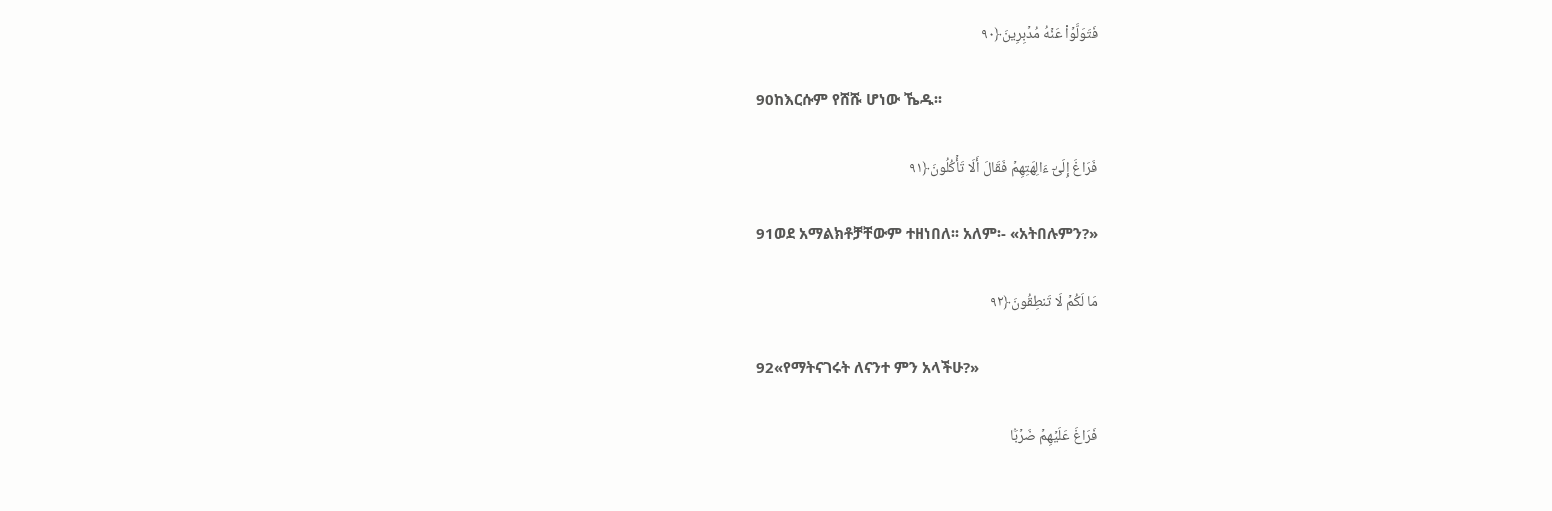فَتَوَلَّوۡاْ عَنۡهُ مُدۡبِرِينَ﴿٩٠

90ከእርሱም የሸሹ ሆነው ኼዱ፡፡

فَرَاغَ إِلَىٰٓ ءَالِهَتِهِمۡ فَقَالَ أَلَا تَأۡكُلُونَ﴿٩١

91ወደ አማልክቶቻቸውም ተዘነበለ፡፡ አለም፡- «አትበሉምን?»

مَا لَكُمۡ لَا تَنطِقُونَ﴿٩٢

92«የማትናገሩት ለናንተ ምን አላችሁ?»

فَرَاغَ عَلَيۡهِمۡ ضَرۡبَۢا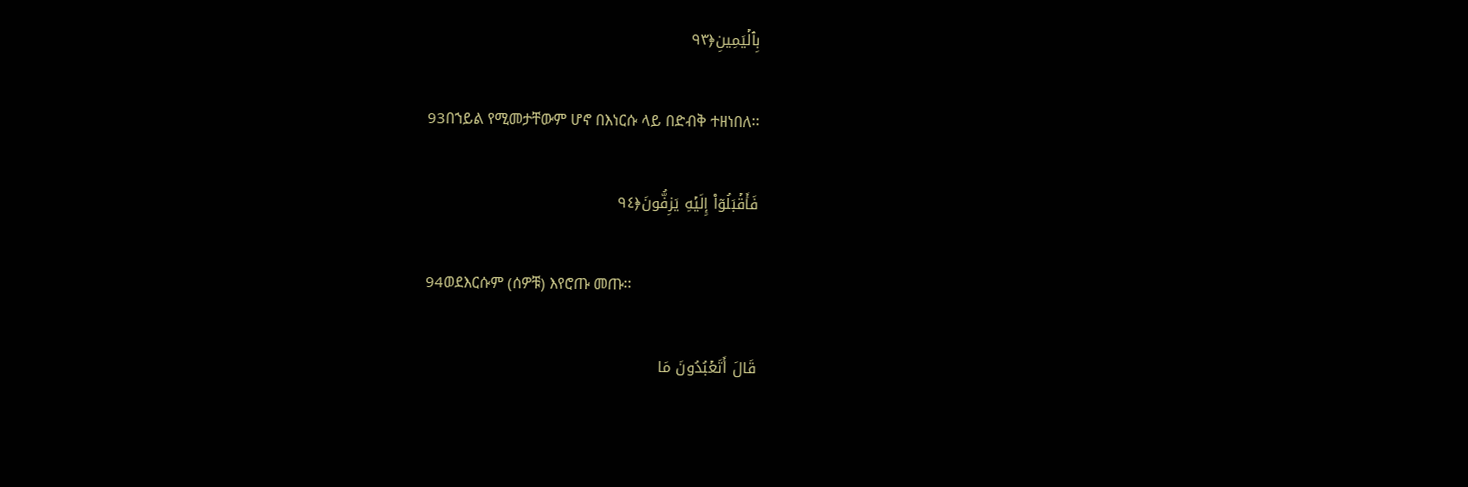بِٱلۡيَمِينِ﴿٩٣

93በኀይል የሚመታቸውም ሆኖ በእነርሱ ላይ በድብቅ ተዘነበለ፡፡

فَأَقۡبَلُوٓاْ إِلَيۡهِ يَزِفُّونَ﴿٩٤

94ወደእርሱም (ሰዎቹ) እየሮጡ መጡ፡፡

قَالَ أَتَعۡبُدُونَ مَا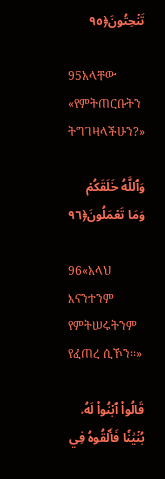تَنۡحِتُونَ﴿٩٥

95አላቸው «የምትጠርቡትን ትግገዛላችሁን?»

وَٱللَّهُ خَلَقَكُمۡ وَمَا تَعۡمَلُونَ﴿٩٦

96«አላህ እናንተንም የምትሠሩትንም የፈጠረ ሲኾን፡፡»

قَالُواْ ٱبۡنُواْ لَهُۥ بُنۡيَٰنٗا فَأَلۡقُوهُ فِي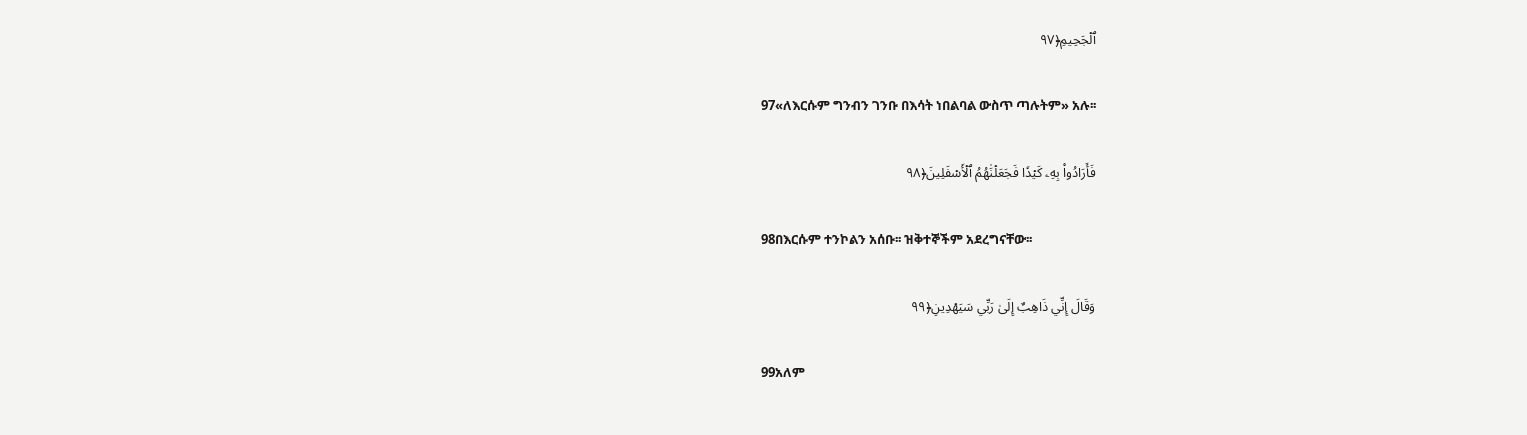ٱلۡجَحِيمِ﴿٩٧

97«ለእርሱም ግንብን ገንቡ በእሳት ነበልባል ውስጥ ጣሉትም» አሉ፡፡

فَأَرَادُواْ بِهِۦ كَيۡدٗا فَجَعَلۡنَٰهُمُ ٱلۡأَسۡفَلِينَ﴿٩٨

98በእርሱም ተንኮልን አሰቡ፡፡ ዝቅተኞችም አደረግናቸው፡፡

وَقَالَ إِنِّي ذَاهِبٌ إِلَىٰ رَبِّي سَيَهۡدِينِ﴿٩٩

99አለም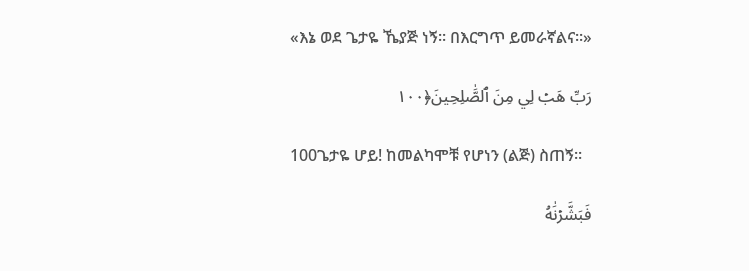«እኔ ወደ ጌታዬ ኼያጅ ነኝ፡፡ በእርግጥ ይመራኛልና፡፡»

رَبِّ هَبۡ لِي مِنَ ٱلصَّٰلِحِينَ﴿١٠٠

100ጌታዬ ሆይ! ከመልካሞቹ የሆነን (ልጅ) ስጠኝ፡፡

فَبَشَّرۡنَٰهُ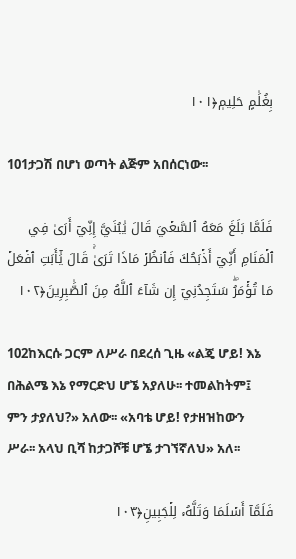بِغُلَٰمٍ حَلِيمٖ﴿١٠١

101ታጋሽ በሆነ ወጣት ልጅም አበሰርነው፡፡

فَلَمَّا بَلَغَ مَعَهُ ٱلسَّعۡيَ قَالَ يَٰبُنَيَّ إِنِّيٓ أَرَىٰ فِي ٱلۡمَنَامِ أَنِّيٓ أَذۡبَحُكَ فَٱنظُرۡ مَاذَا تَرَىٰۚ قَالَ يَٰٓأَبَتِ ٱفۡعَلۡ مَا تُؤۡمَرُۖ سَتَجِدُنِيٓ إِن شَآءَ ٱللَّهُ مِنَ ٱلصَّٰبِرِينَ﴿١٠٢

102ከእርሱ ጋርም ለሥራ በደረሰ ጊዜ «ልጄ ሆይ! እኔ በሕልሜ እኔ የማርድህ ሆኜ አያለሁ፡፡ ተመልከትም፤ ምን ታያለህ?» አለው፡፡ «አባቴ ሆይ! የታዘዝከውን ሥራ፡፡ አላህ ቢሻ ከታጋሾቹ ሆኜ ታገኘኛለህ» አለ፡፡

فَلَمَّآ أَسۡلَمَا وَتَلَّهُۥ لِلۡجَبِينِ﴿١٠٣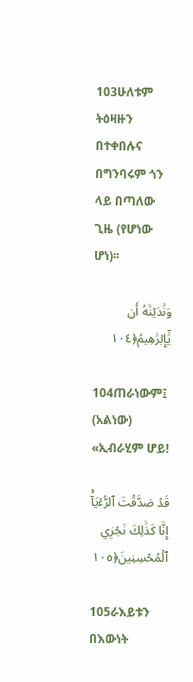103ሁለቱም ትዕዛዙን በተቀበሉና በግንባሩም ጎን ላይ በጣለው ጊዜ (የሆነው ሆነ)፡፡

وَنَٰدَيۡنَٰهُ أَن يَٰٓإِبۡرَٰهِيمُ﴿١٠٤

104ጠራነውም፤ (አልነው) «ኢብራሂም ሆይ!

قَدۡ صَدَّقۡتَ ٱلرُّءۡيَآۚ إِنَّا كَذَٰلِكَ نَجۡزِي ٱلۡمُحۡسِنِينَ﴿١٠٥

105ራእይቱን በእውነት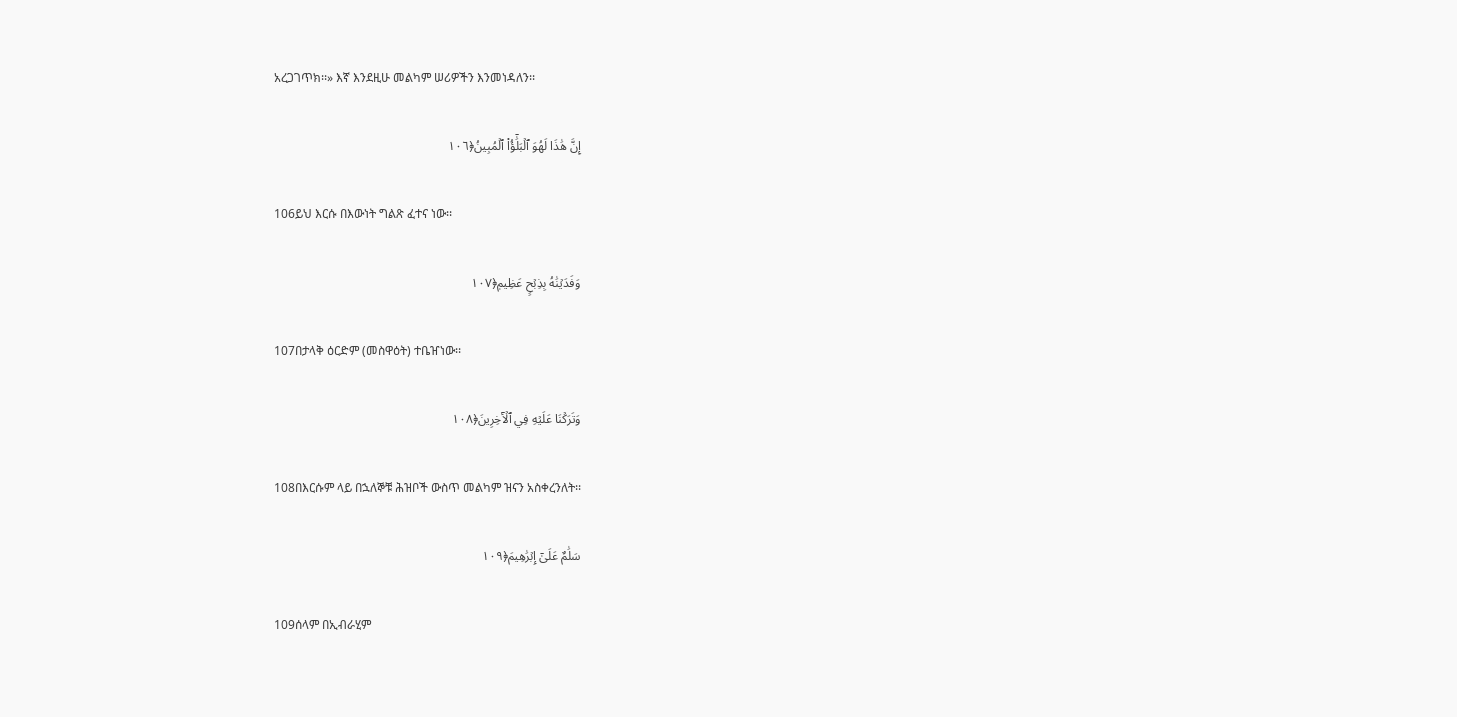አረጋገጥክ፡፡» እኛ እንደዚሁ መልካም ሠሪዎችን እንመነዳለን፡፡

إِنَّ هَٰذَا لَهُوَ ٱلۡبَلَٰٓؤُاْ ٱلۡمُبِينُ﴿١٠٦

106ይህ እርሱ በእውነት ግልጽ ፈተና ነው፡፡

وَفَدَيۡنَٰهُ بِذِبۡحٍ عَظِيمٖ﴿١٠٧

107በታላቅ ዕርድም (መስዋዕት) ተቤዠነው፡፡

وَتَرَكۡنَا عَلَيۡهِ فِي ٱلۡأٓخِرِينَ﴿١٠٨

108በእርሱም ላይ በኋለኞቹ ሕዝቦች ውስጥ መልካም ዝናን አስቀረንለት፡፡

سَلَٰمٌ عَلَىٰٓ إِبۡرَٰهِيمَ﴿١٠٩

109ሰላም በኢብራሂም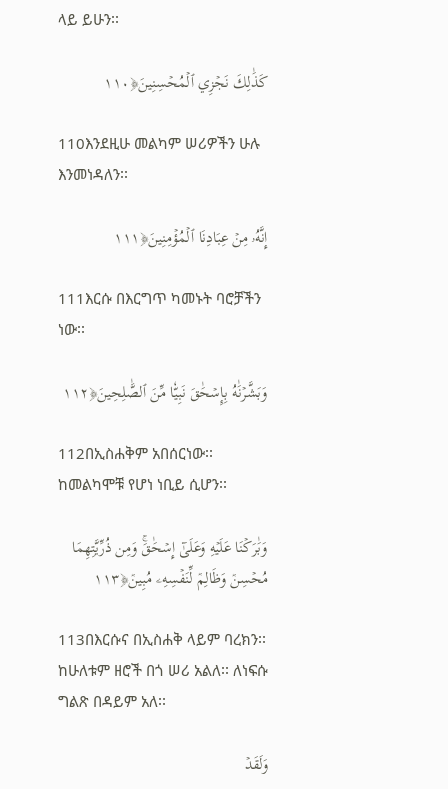ላይ ይሁን፡፡

كَذَٰلِكَ نَجۡزِي ٱلۡمُحۡسِنِينَ﴿١١٠

110እንደዚሁ መልካም ሠሪዎችን ሁሉ እንመነዳለን፡፡

إِنَّهُۥ مِنۡ عِبَادِنَا ٱلۡمُؤۡمِنِينَ﴿١١١

111እርሱ በእርግጥ ካመኑት ባሮቻችን ነው፡፡

وَبَشَّرۡنَٰهُ بِإِسۡحَٰقَ نَبِيّٗا مِّنَ ٱلصَّٰلِحِينَ﴿١١٢

112በኢስሐቅም አበሰርነው፡፡ ከመልካሞቹ የሆነ ነቢይ ሲሆን፡፡

وَبَٰرَكۡنَا عَلَيۡهِ وَعَلَىٰٓ إِسۡحَٰقَۚ وَمِن ذُرِّيَّتِهِمَا مُحۡسِنٞ وَظَالِمٞ لِّنَفۡسِهِۦ مُبِينٞ﴿١١٣

113በእርሱና በኢስሐቅ ላይም ባረክን፡፡ ከሁለቱም ዘሮች በጎ ሠሪ አልለ፡፡ ለነፍሱ ግልጽ በዳይም አለ፡፡

وَلَقَدۡ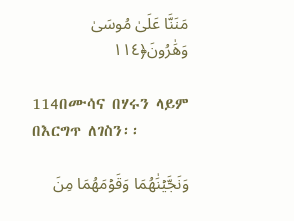مَنَنَّا عَلَىٰ مُوسَىٰ وَهَٰرُونَ﴿١١٤

114በሙሳና በሃሩን ላይም በእርግጥ ለገስን፡፡

وَنَجَّيۡنَٰهُمَا وَقَوۡمَهُمَا مِنَ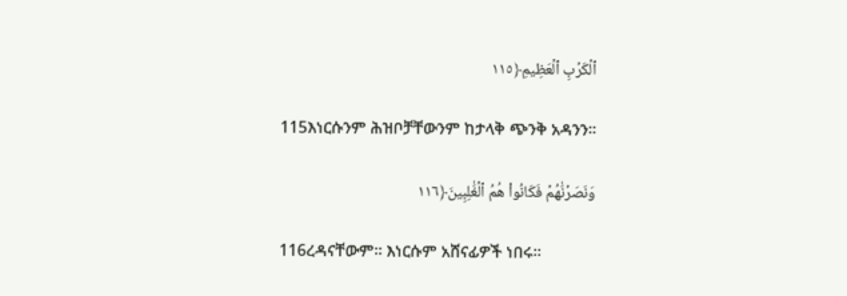ٱلۡكَرۡبِ ٱلۡعَظِيمِ﴿١١٥

115እነርሱንም ሕዝቦቻቸውንም ከታላቅ ጭንቅ አዳንን፡፡

وَنَصَرۡنَٰهُمۡ فَكَانُواْ هُمُ ٱلۡغَٰلِبِينَ﴿١١٦

116ረዳናቸውም፡፡ እነርሱም አሸናፊዎች ነበሩ፡፡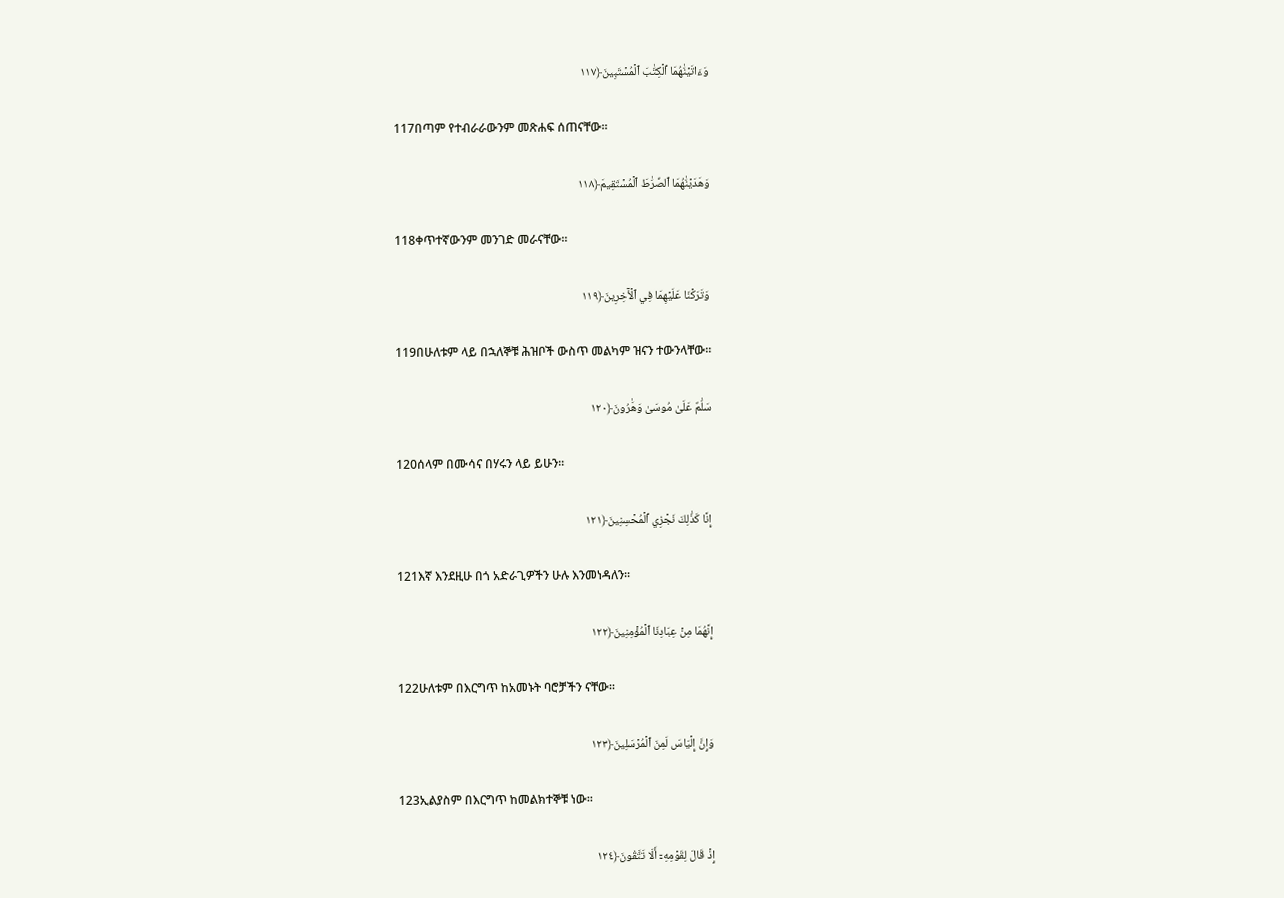وَءَاتَيۡنَٰهُمَا ٱلۡكِتَٰبَ ٱلۡمُسۡتَبِينَ﴿١١٧

117በጣም የተብራራውንም መጽሐፍ ሰጠናቸው፡፡

وَهَدَيۡنَٰهُمَا ٱلصِّرَٰطَ ٱلۡمُسۡتَقِيمَ﴿١١٨

118ቀጥተኛውንም መንገድ መራናቸው፡፡

وَتَرَكۡنَا عَلَيۡهِمَا فِي ٱلۡأٓخِرِينَ﴿١١٩

119በሁለቱም ላይ በኋለኞቹ ሕዝቦች ውስጥ መልካም ዝናን ተውንላቸው፡፡

سَلَٰمٌ عَلَىٰ مُوسَىٰ وَهَٰرُونَ﴿١٢٠

120ሰላም በሙሳና በሃሩን ላይ ይሁን፡፡

إِنَّا كَذَٰلِكَ نَجۡزِي ٱلۡمُحۡسِنِينَ﴿١٢١

121እኛ እንደዚሁ በጎ አድራጊዎችን ሁሉ እንመነዳለን፡፡

إِنَّهُمَا مِنۡ عِبَادِنَا ٱلۡمُؤۡمِنِينَ﴿١٢٢

122ሁለቱም በእርግጥ ከአመኑት ባሮቻችን ናቸው፡፡

وَإِنَّ إِلۡيَاسَ لَمِنَ ٱلۡمُرۡسَلِينَ﴿١٢٣

123ኢልያስም በእርግጥ ከመልክተኞቹ ነው፡፡

إِذۡ قَالَ لِقَوۡمِهِۦٓ أَلَا تَتَّقُونَ﴿١٢٤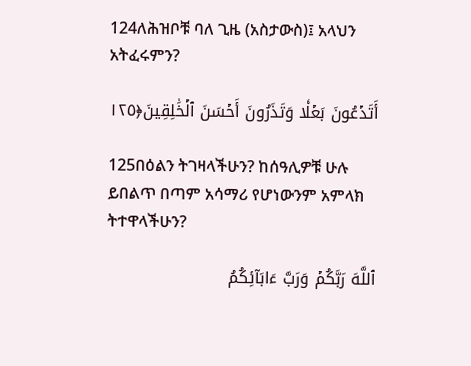124ለሕዝቦቹ ባለ ጊዜ (አስታውስ)፤ አላህን አትፈሩምን?

أَتَدۡعُونَ بَعۡلٗا وَتَذَرُونَ أَحۡسَنَ ٱلۡخَٰلِقِينَ﴿١٢٥

125በዕልን ትገዛላችሁን? ከሰዓሊዎቹ ሁሉ ይበልጥ በጣም አሳማሪ የሆነውንም አምላክ ትተዋላችሁን?

ٱللَّهَ رَبَّكُمۡ وَرَبَّ ءَابَآئِكُمُ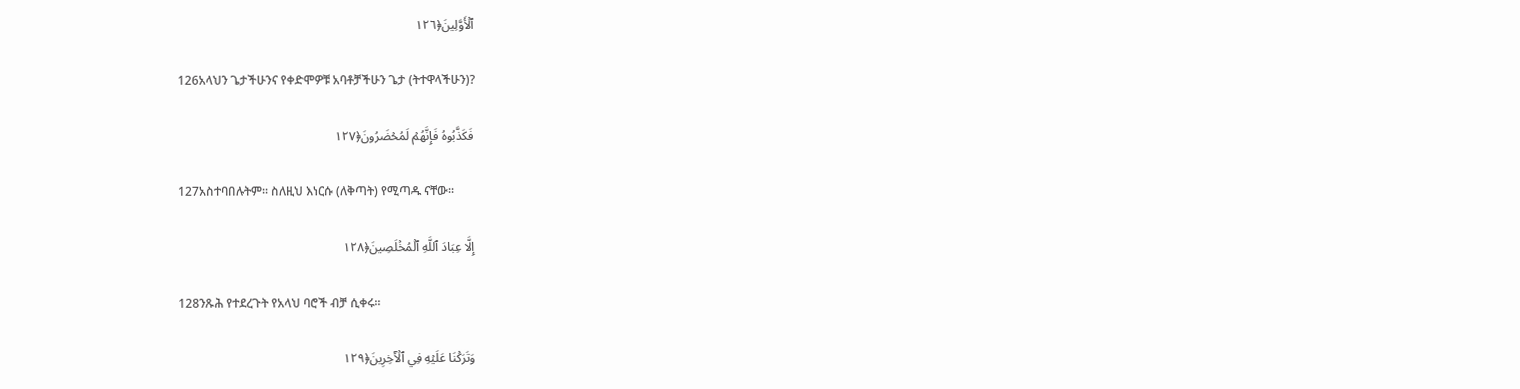ٱلۡأَوَّلِينَ﴿١٢٦

126አላህን ጌታችሁንና የቀድሞዎቹ አባቶቻችሁን ጌታ (ትተዋላችሁን)?

فَكَذَّبُوهُ فَإِنَّهُمۡ لَمُحۡضَرُونَ﴿١٢٧

127አስተባበሉትም፡፡ ስለዚህ እነርሱ (ለቅጣት) የሚጣዱ ናቸው፡፡

إِلَّا عِبَادَ ٱللَّهِ ٱلۡمُخۡلَصِينَ﴿١٢٨

128ንጹሕ የተደረጉት የአላህ ባሮች ብቻ ሲቀሩ፡፡

وَتَرَكۡنَا عَلَيۡهِ فِي ٱلۡأٓخِرِينَ﴿١٢٩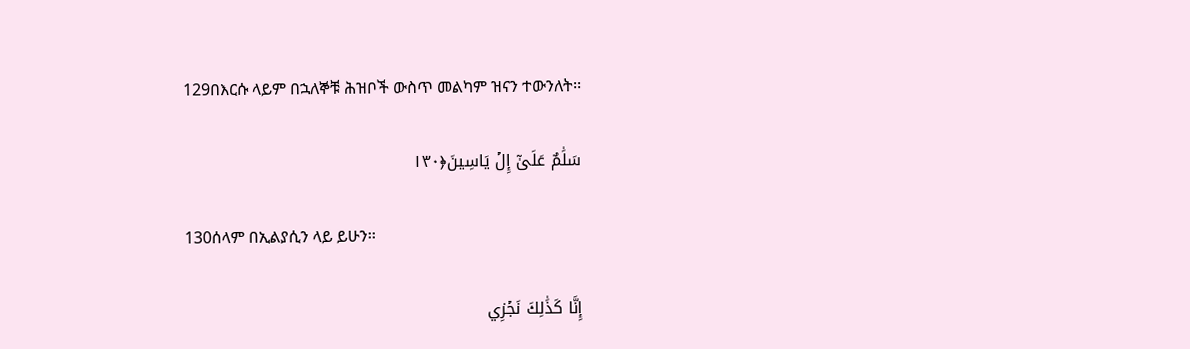129በእርሱ ላይም በኋለኞቹ ሕዝቦች ውስጥ መልካም ዝናን ተውንለት፡፡

سَلَٰمٌ عَلَىٰٓ إِلۡ يَاسِينَ﴿١٣٠

130ሰላም በኢልያሲን ላይ ይሁን፡፡

إِنَّا كَذَٰلِكَ نَجۡزِي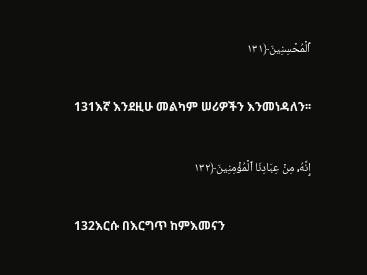ٱلۡمُحۡسِنِينَ﴿١٣١

131እኛ እንደዚሁ መልካም ሠሪዎችን እንመነዳለን፡፡

إِنَّهُۥ مِنۡ عِبَادِنَا ٱلۡمُؤۡمِنِينَ﴿١٣٢

132እርሱ በእርግጥ ከምእመናን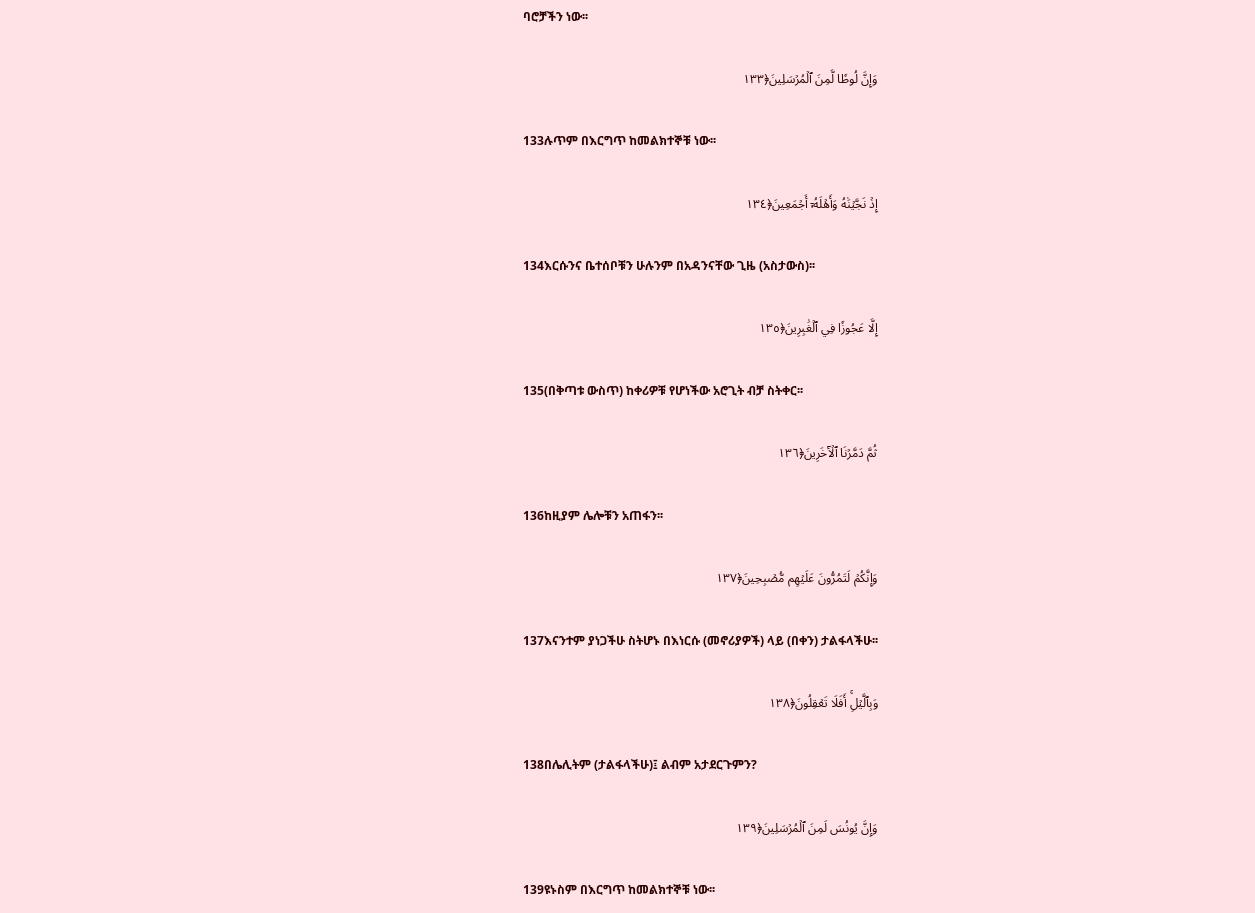ባሮቻችን ነው፡፡

وَإِنَّ لُوطٗا لَّمِنَ ٱلۡمُرۡسَلِينَ﴿١٣٣

133ሉጥም በእርግጥ ከመልክተኞቹ ነው፡፡

إِذۡ نَجَّيۡنَٰهُ وَأَهۡلَهُۥٓ أَجۡمَعِينَ﴿١٣٤

134እርሱንና ቤተሰቦቹን ሁሉንም በአዳንናቸው ጊዜ (አስታውስ)፡፡

إِلَّا عَجُوزٗا فِي ٱلۡغَٰبِرِينَ﴿١٣٥

135(በቅጣቱ ውስጥ) ከቀሪዎቹ የሆነችው አሮጊት ብቻ ስትቀር፡፡

ثُمَّ دَمَّرۡنَا ٱلۡأٓخَرِينَ﴿١٣٦

136ከዚያም ሌሎቹን አጠፋን፡፡

وَإِنَّكُمۡ لَتَمُرُّونَ عَلَيۡهِم مُّصۡبِحِينَ﴿١٣٧

137እናንተም ያነጋችሁ ስትሆኑ በእነርሱ (መኖሪያዎች) ላይ (በቀን) ታልፋላችሁ፡፡

وَبِٱلَّيۡلِۚ أَفَلَا تَعۡقِلُونَ﴿١٣٨

138በሌሊትም (ታልፋላችሁ)፤ ልብም አታደርጉምን?

وَإِنَّ يُونُسَ لَمِنَ ٱلۡمُرۡسَلِينَ﴿١٣٩

139ዩኑስም በእርግጥ ከመልክተኞቹ ነው፡፡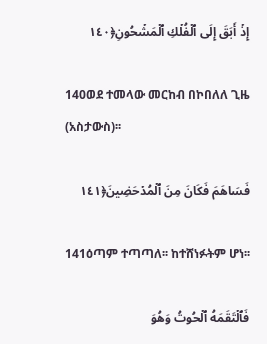إِذۡ أَبَقَ إِلَى ٱلۡفُلۡكِ ٱلۡمَشۡحُونِ﴿١٤٠

140ወደ ተመላው መርከብ በኮበለለ ጊዜ (አስታውስ)፡፡

فَسَاهَمَ فَكَانَ مِنَ ٱلۡمُدۡحَضِينَ﴿١٤١

141ዕጣም ተጣጣለ፡፡ ከተሸነፉትም ሆነ፡፡

فَٱلۡتَقَمَهُ ٱلۡحُوتُ وَهُوَ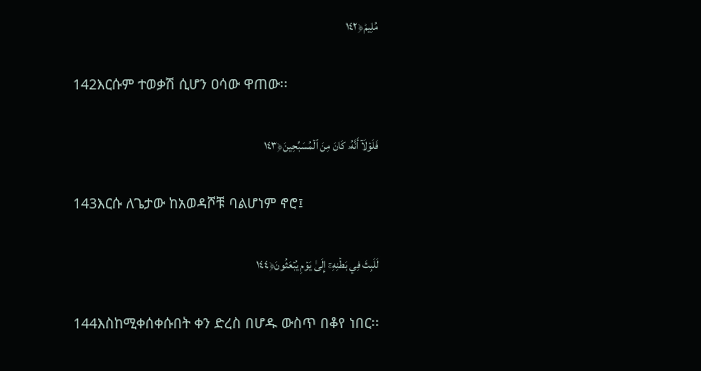مُلِيمٞ﴿١٤٢

142እርሱም ተወቃሽ ሲሆን ዐሳው ዋጠው፡፡

فَلَوۡلَآ أَنَّهُۥ كَانَ مِنَ ٱلۡمُسَبِّحِينَ﴿١٤٣

143እርሱ ለጌታው ከአወዳሾቹ ባልሆነም ኖሮ፤

لَلَبِثَ فِي بَطۡنِهِۦٓ إِلَىٰ يَوۡمِ يُبۡعَثُونَ﴿١٤٤

144እስከሚቀሰቀሱበት ቀን ድረስ በሆዱ ውስጥ በቆየ ነበር፡፡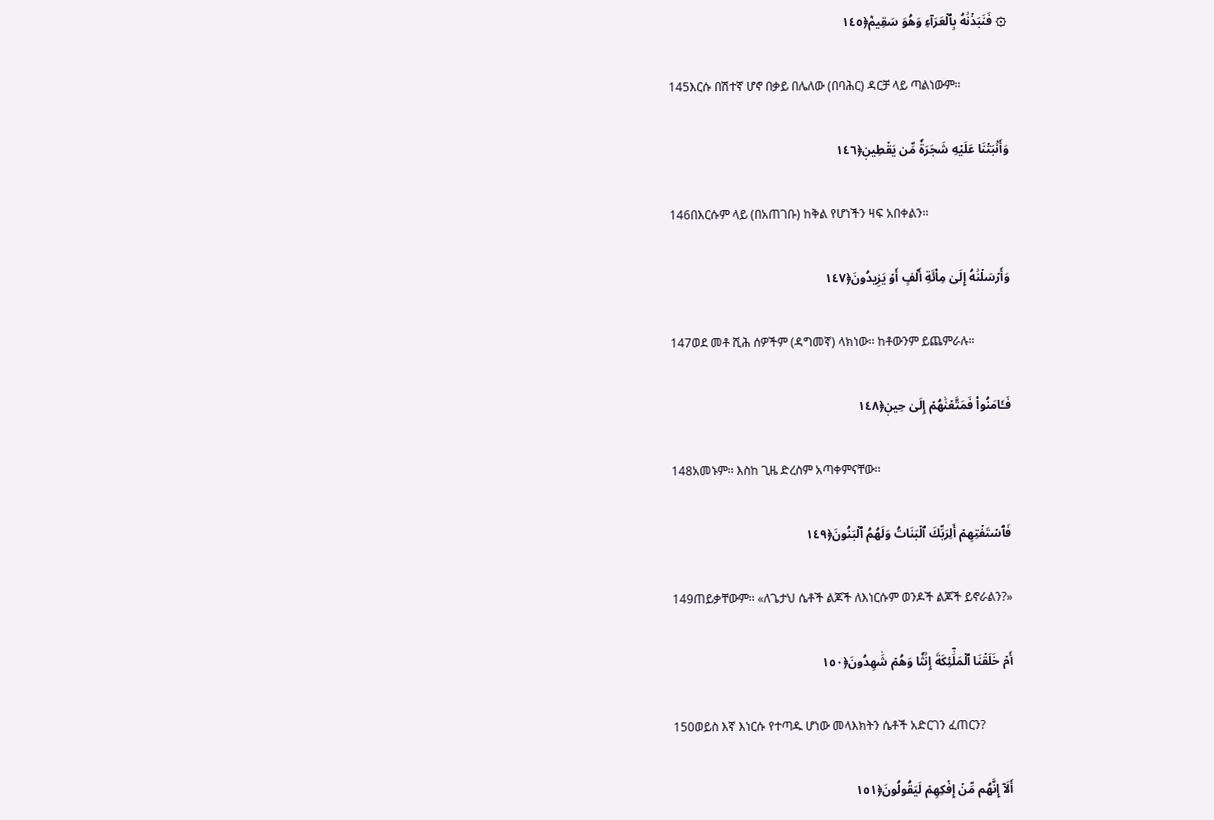۞ فَنَبَذۡنَٰهُ بِٱلۡعَرَآءِ وَهُوَ سَقِيمٞ﴿١٤٥

145እርሱ በሽተኛ ሆኖ በቃይ በሌለው (በባሕር) ዳርቻ ላይ ጣልነውም፡፡

وَأَنۢبَتۡنَا عَلَيۡهِ شَجَرَةٗ مِّن يَقۡطِينٖ﴿١٤٦

146በእርሱም ላይ (በአጠገቡ) ከቅል የሆነችን ዛፍ አበቀልን፡፡

وَأَرۡسَلۡنَٰهُ إِلَىٰ مِاْئَةِ أَلۡفٍ أَوۡ يَزِيدُونَ﴿١٤٧

147ወደ መቶ ሺሕ ሰዎችም (ዳግመኛ) ላክነው፡፡ ከቶውንም ይጨምራሉ።

فَـَٔامَنُواْ فَمَتَّعۡنَٰهُمۡ إِلَىٰ حِينٖ﴿١٤٨

148አመኑም፡፡ እስከ ጊዜ ድረስም አጣቀምናቸው፡፡

فَٱسۡتَفۡتِهِمۡ أَلِرَبِّكَ ٱلۡبَنَاتُ وَلَهُمُ ٱلۡبَنُونَ﴿١٤٩

149ጠይቃቸውም፡፡ «ለጌታህ ሴቶች ልጆች ለእነርሱም ወንዶች ልጆች ይኖራልን?»

أَمۡ خَلَقۡنَا ٱلۡمَلَٰٓئِكَةَ إِنَٰثٗا وَهُمۡ شَٰهِدُونَ﴿١٥٠

150ወይስ እኛ እነርሱ የተጣዱ ሆነው መላእክትን ሴቶች አድርገን ፈጠርን?

أَلَآ إِنَّهُم مِّنۡ إِفۡكِهِمۡ لَيَقُولُونَ﴿١٥١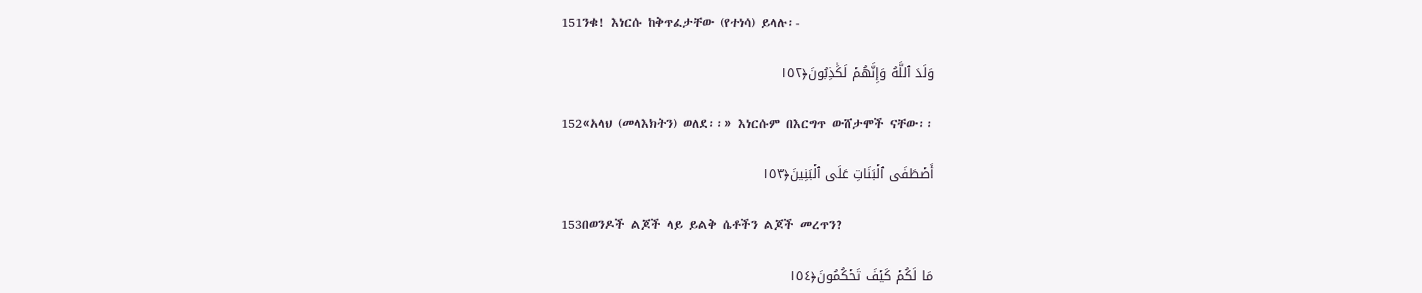151ንቁ! እነርሱ ከቅጥፈታቸው (የተነሳ) ይላሉ፡-

وَلَدَ ٱللَّهُ وَإِنَّهُمۡ لَكَٰذِبُونَ﴿١٥٢

152«አላህ (መላእክትን) ወለደ፡፡» እነርሱም በእርግጥ ውሸታሞች ናቸው፡፡

أَصۡطَفَى ٱلۡبَنَاتِ عَلَى ٱلۡبَنِينَ﴿١٥٣

153በወንዶች ልጆች ላይ ይልቅ ሴቶችን ልጆች መረጥን?

مَا لَكُمۡ كَيۡفَ تَحۡكُمُونَ﴿١٥٤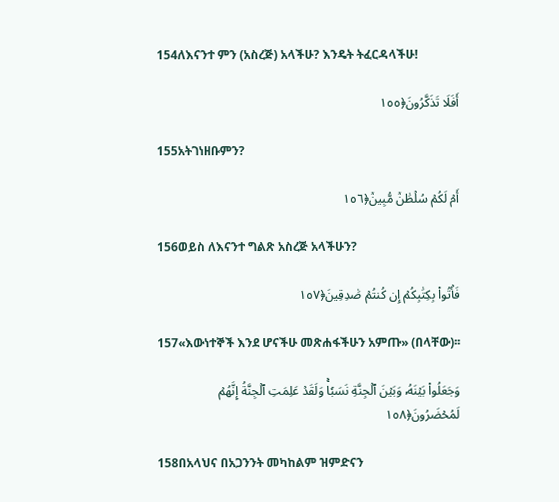154ለእናንተ ምን (አስረጅ) አላችሁ? እንዴት ትፈርዳላችሁ!

أَفَلَا تَذَكَّرُونَ﴿١٥٥

155አትገነዘቡምን?

أَمۡ لَكُمۡ سُلۡطَٰنٞ مُّبِينٞ﴿١٥٦

156ወይስ ለእናንተ ግልጽ አስረጅ አላችሁን?

فَأۡتُواْ بِكِتَٰبِكُمۡ إِن كُنتُمۡ صَٰدِقِينَ﴿١٥٧

157«እውነተኞች እንደ ሆናችሁ መጽሐፋችሁን አምጡ» (በላቸው)፡፡

وَجَعَلُواْ بَيۡنَهُۥ وَبَيۡنَ ٱلۡجِنَّةِ نَسَبٗاۚ وَلَقَدۡ عَلِمَتِ ٱلۡجِنَّةُ إِنَّهُمۡ لَمُحۡضَرُونَ﴿١٥٨

158በአላህና በአጋንንት መካከልም ዝምድናን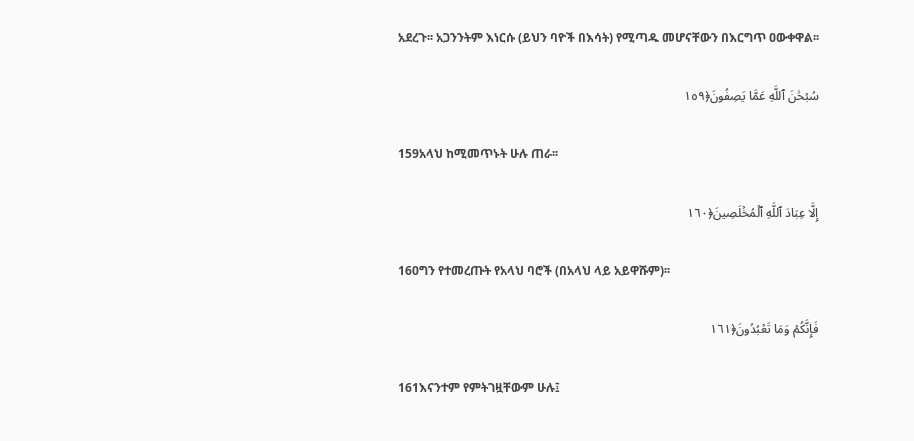አደረጉ፡፡ አጋንንትም እነርሱ (ይህን ባዮች በእሳት) የሚጣዱ መሆናቸውን በእርግጥ ዐውቀዋል፡፡

سُبۡحَٰنَ ٱللَّهِ عَمَّا يَصِفُونَ﴿١٥٩

159አላህ ከሚመጥኑት ሁሉ ጠራ፡፡

إِلَّا عِبَادَ ٱللَّهِ ٱلۡمُخۡلَصِينَ﴿١٦٠

160ግን የተመረጡት የአላህ ባሮች (በአላህ ላይ አይዋሹም)፡፡

فَإِنَّكُمۡ وَمَا تَعۡبُدُونَ﴿١٦١

161እናንተም የምትገዟቸውም ሁሉ፤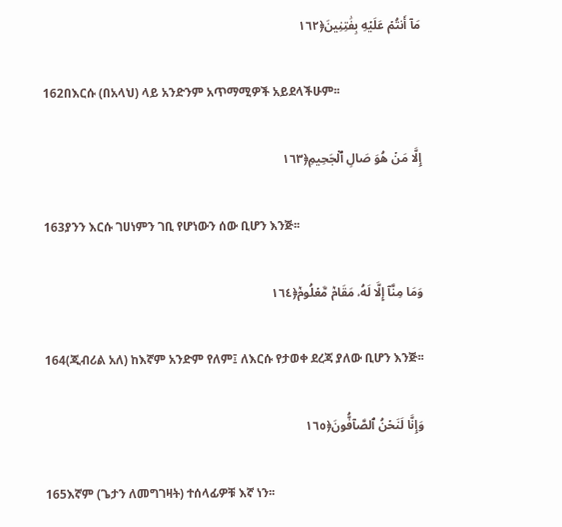مَآ أَنتُمۡ عَلَيۡهِ بِفَٰتِنِينَ﴿١٦٢

162በእርሱ (በአላህ) ላይ አንድንም አጥማሚዎች አይደላችሁም፡፡

إِلَّا مَنۡ هُوَ صَالِ ٱلۡجَحِيمِ﴿١٦٣

163ያንን እርሱ ገሀነምን ገቢ የሆነውን ሰው ቢሆን እንጅ፡፡

وَمَا مِنَّآ إِلَّا لَهُۥ مَقَامٞ مَّعۡلُومٞ﴿١٦٤

164(ጂብሪል አለ) ከእኛም አንድም የለም፤ ለእርሱ የታወቀ ደረጃ ያለው ቢሆን እንጅ፡፡

وَإِنَّا لَنَحۡنُ ٱلصَّآفُّونَ﴿١٦٥

165እኛም (ጌታን ለመግገዛት) ተሰላፊዎቹ እኛ ነን፡፡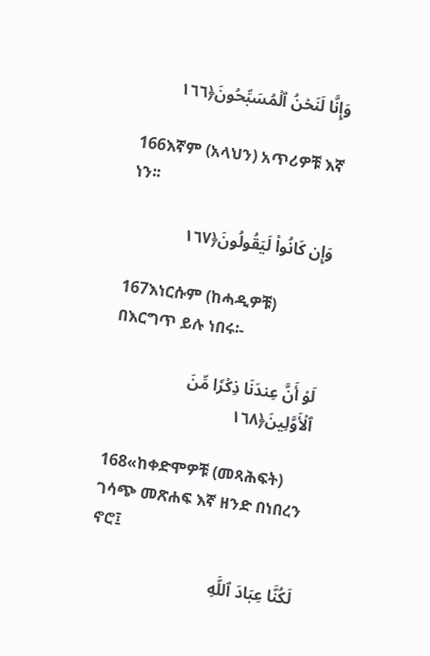وَإِنَّا لَنَحۡنُ ٱلۡمُسَبِّحُونَ﴿١٦٦

166እኛም (አላህን) አጥሪዎቹ እኛ ነን፡፡

وَإِن كَانُواْ لَيَقُولُونَ﴿١٦٧

167እነርሱም (ከሓዲዎቹ) በእርግጥ ይሉ ነበሩ፡-

لَوۡ أَنَّ عِندَنَا ذِكۡرٗا مِّنَ ٱلۡأَوَّلِينَ﴿١٦٨

168«ከቀድሞዎቹ (መጻሕፍት) ገሳጭ መጽሐፍ እኛ ዘንድ በነበረን ኖሮ፤

لَكُنَّا عِبَادَ ٱللَّهِ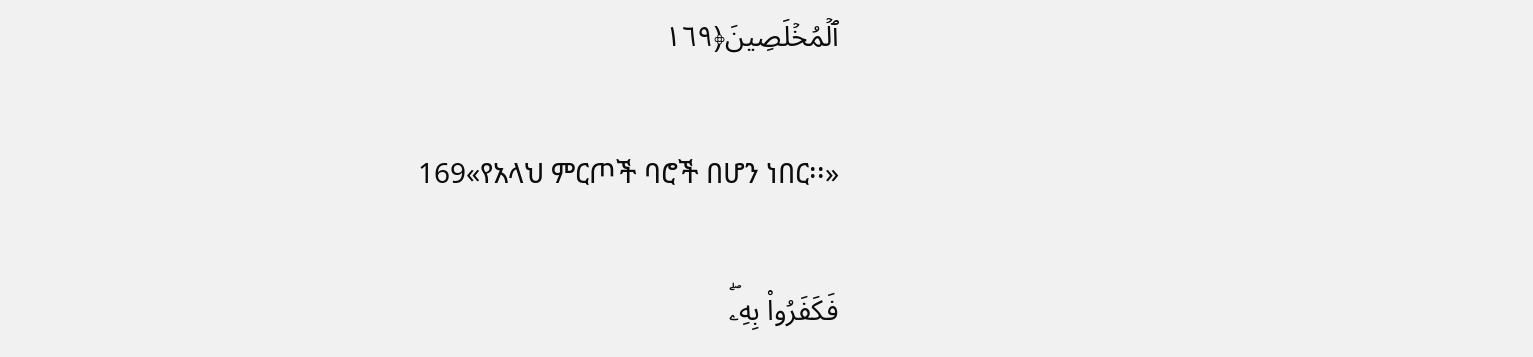ٱلۡمُخۡلَصِينَ﴿١٦٩

169«የአላህ ምርጦች ባሮች በሆን ነበር፡፡»

فَكَفَرُواْ بِهِۦۖ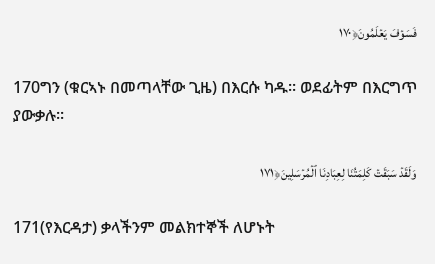فَسَوۡفَ يَعۡلَمُونَ﴿١٧٠

170ግን (ቁርኣኑ በመጣላቸው ጊዜ) በእርሱ ካዱ፡፡ ወደፊትም በእርግጥ ያውቃሉ፡፡

وَلَقَدۡ سَبَقَتۡ كَلِمَتُنَا لِعِبَادِنَا ٱلۡمُرۡسَلِينَ﴿١٧١

171(የእርዳታ) ቃላችንም መልክተኞች ለሆኑት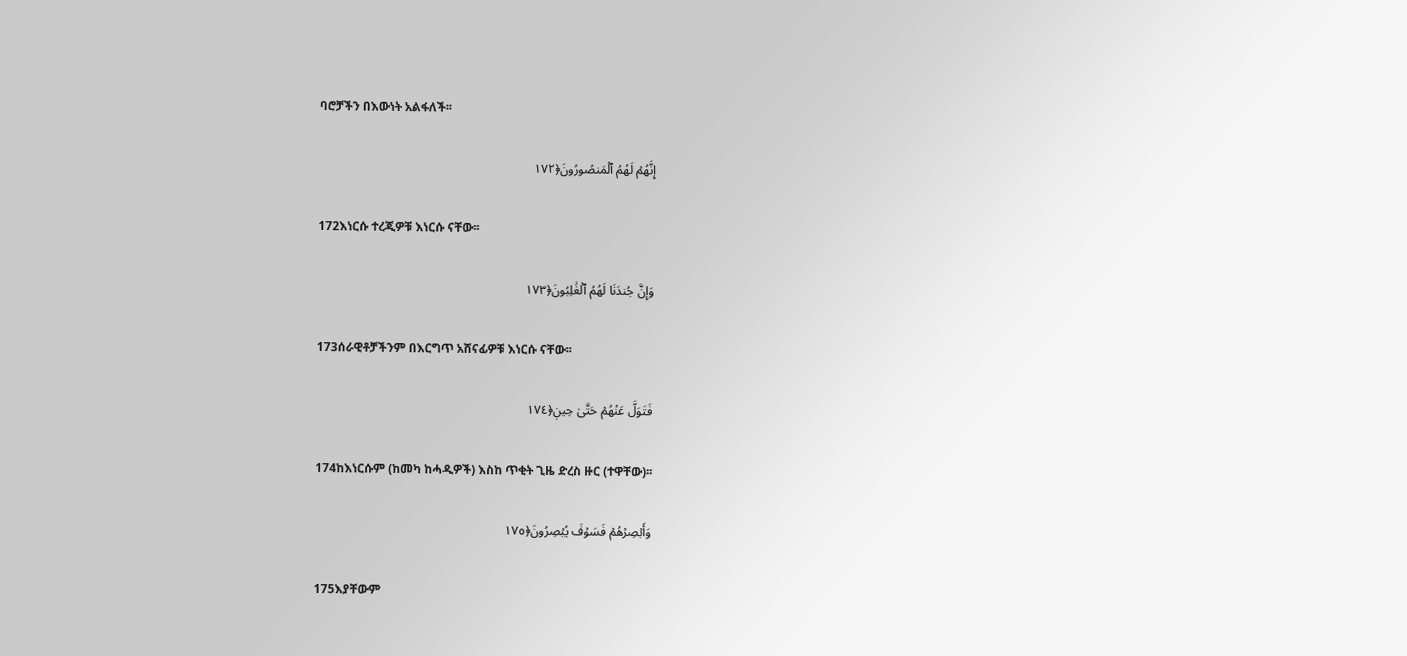ባሮቻችን በእውነት አልፋለች፡፡

إِنَّهُمۡ لَهُمُ ٱلۡمَنصُورُونَ﴿١٧٢

172እነርሱ ተረጂዎቹ እነርሱ ናቸው፡፡

وَإِنَّ جُندَنَا لَهُمُ ٱلۡغَٰلِبُونَ﴿١٧٣

173ሰራዊቶቻችንም በእርግጥ አሸናፊዎቹ እነርሱ ናቸው፡፡

فَتَوَلَّ عَنۡهُمۡ حَتَّىٰ حِينٖ﴿١٧٤

174ከእነርሱም (ከመካ ከሓዲዎች) እስከ ጥቂት ጊዜ ድረስ ዙር (ተዋቸው)፡፡

وَأَبۡصِرۡهُمۡ فَسَوۡفَ يُبۡصِرُونَ﴿١٧٥

175እያቸውም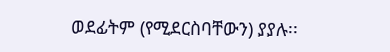ወደፊትም (የሚደርስባቸውን) ያያሉ፡፡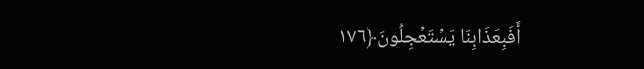أَفَبِعَذَابِنَا يَسۡتَعۡجِلُونَ﴿١٧٦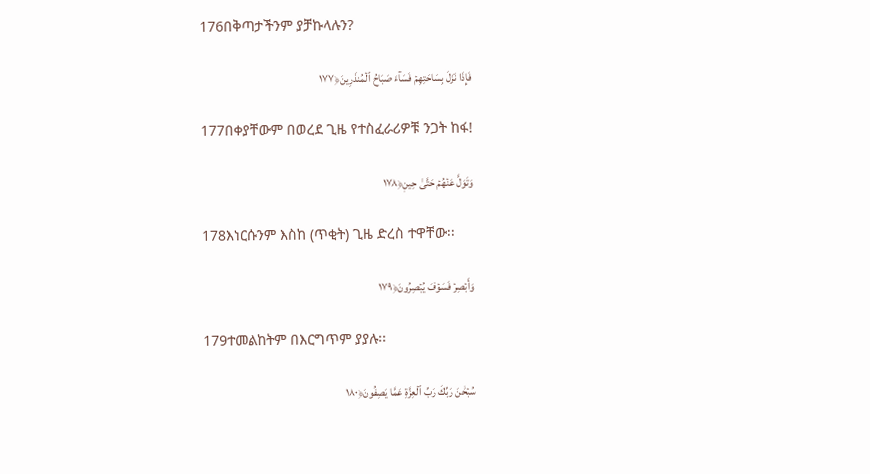176በቅጣታችንም ያቻኩላሉን?

فَإِذَا نَزَلَ بِسَاحَتِهِمۡ فَسَآءَ صَبَاحُ ٱلۡمُنذَرِينَ﴿١٧٧

177በቀያቸውም በወረደ ጊዜ የተስፈራሪዎቹ ንጋት ከፋ!

وَتَوَلَّ عَنۡهُمۡ حَتَّىٰ حِينٖ﴿١٧٨

178እነርሱንም እስከ (ጥቂት) ጊዜ ድረስ ተዋቸው፡፡

وَأَبۡصِرۡ فَسَوۡفَ يُبۡصِرُونَ﴿١٧٩

179ተመልከትም በእርግጥም ያያሉ፡፡

سُبۡحَٰنَ رَبِّكَ رَبِّ ٱلۡعِزَّةِ عَمَّا يَصِفُونَ﴿١٨٠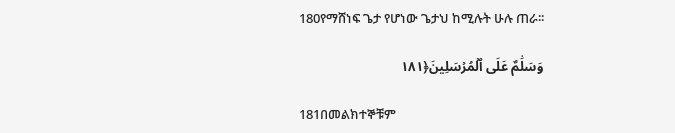180የማሸነፍ ጌታ የሆነው ጌታህ ከሚሉት ሁሉ ጠራ፡፡

وَسَلَٰمٌ عَلَى ٱلۡمُرۡسَلِينَ﴿١٨١

181በመልክተኞቹም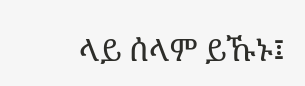ላይ ሰላም ይኹኑ፤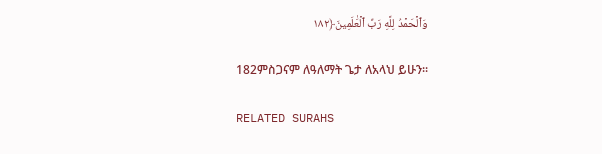وَٱلۡحَمۡدُ لِلَّهِ رَبِّ ٱلۡعَٰلَمِينَ﴿١٨٢

182ምስጋናም ለዓለማት ጌታ ለአላህ ይሁን፡፡

RELATED SURAHS